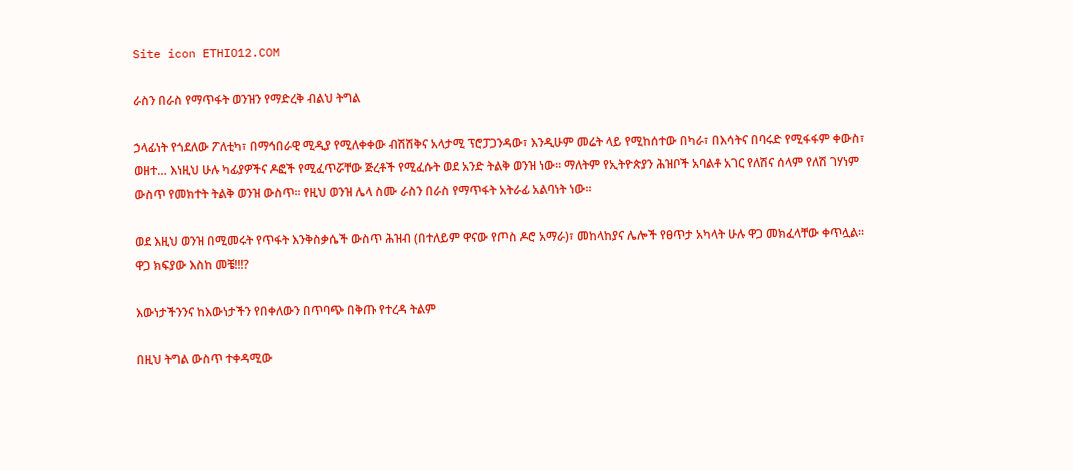Site icon ETHIO12.COM

ራስን በራስ የማጥፋት ወንዝን የማድረቅ ብልህ ትግል

ኃላፊነት የጎደለው ፖለቲካ፣ በማኅበራዊ ሚዲያ የሚለቀቀው ብሽሽቅና አላታሚ ፕሮፓጋንዳው፣ እንዲሁም መሬት ላይ የሚከሰተው በካራ፣ በእሳትና በባሩድ የሚፋፋም ቀውስ፣ ወዘተ… እነዚህ ሁሉ ካፊያዎችና ዶፎች የሚፈጥሯቸው ጅረቶች የሚፈሱት ወደ አንድ ትልቅ ወንዝ ነው፡፡ ማለትም የኢትዮጵያን ሕዝቦች አባልቶ አገር የለሽና ሰላም የለሽ ገሃነም ውስጥ የመክተት ትልቅ ወንዝ ውስጥ፡፡ የዚህ ወንዝ ሌላ ስሙ ራስን በራስ የማጥፋት አትራፊ አልባነት ነው፡፡

ወደ እዚህ ወንዝ በሚመሩት የጥፋት እንቅስቃሴች ውስጥ ሕዝብ (በተለይም ዋናው የጦስ ዶሮ አማራ)፣ መከላከያና ሌሎች የፀጥታ አካላት ሁሉ ዋጋ መክፈላቸው ቀጥሏል፡፡ ዋጋ ክፍያው እስከ መቼ!!!?

እውነታችንንና ከእውነታችን የበቀለውን በጥባጭ በቅጡ የተረዳ ትልም

በዚህ ትግል ውስጥ ተቀዳሚው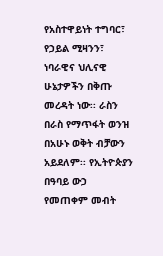የአስተዋይነት ተግባር፣ የኃይል ሚዛንን፣ ነባራዊና ህሊናዊ ሁኔታዎችን በቅጡ መረዳት ነው፡፡ ራስን በራስ የማጥፋት ወንዝ በአሁኑ ወቅት ብቻውን አይደለም፡፡ የኢትዮጵያን በዓባይ ውኃ የመጠቀም መብት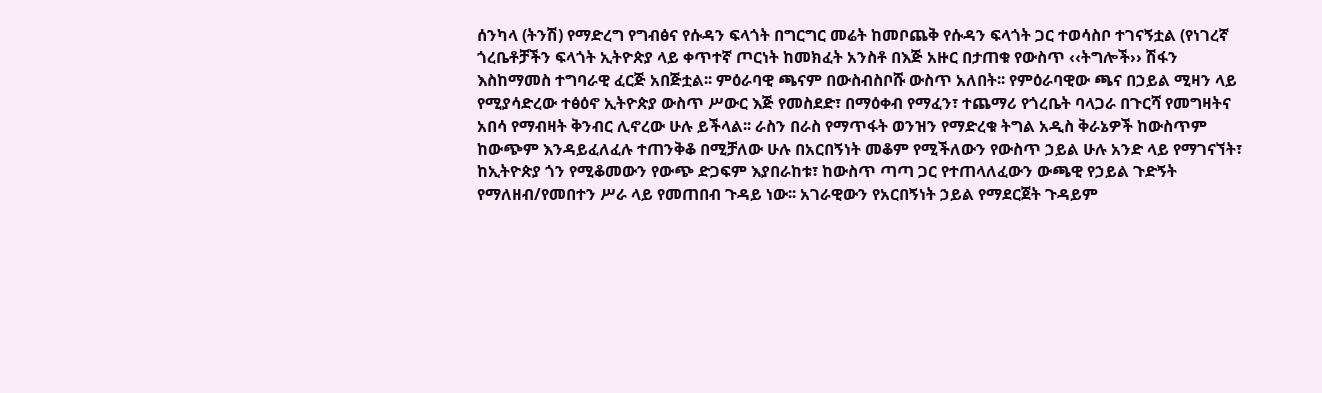ሰንካላ (ትንሽ) የማድረግ የግብፅና የሱዳን ፍላጎት በግርግር መሬት ከመቦጨቅ የሱዳን ፍላጎት ጋር ተወሳስቦ ተገናኝቷል (የነገረኛ ጎረቤቶቻችን ፍላጎት ኢትዮጵያ ላይ ቀጥተኛ ጦርነት ከመክፈት አንስቶ በእጅ አዙር በታጠቁ የውስጥ ‹‹ትግሎች›› ሽፋን እስከማመስ ተግባራዊ ፈርጅ አበጅቷል፡፡ ምዕራባዊ ጫናም በውስብስቦሹ ውስጥ አለበት፡፡ የምዕራባዊው ጫና በኃይል ሚዛን ላይ የሚያሳድረው ተፅዕኖ ኢትዮጵያ ውስጥ ሥውር እጅ የመስደድ፣ በማዕቀብ የማፈን፣ ተጨማሪ የጎረቤት ባላጋራ በጉርሻ የመግዛትና አበሳ የማብዛት ቅንብር ሊኖረው ሁሉ ይችላል፡፡ ራስን በራስ የማጥፋት ወንዝን የማድረቁ ትግል አዲስ ቅራኔዎች ከውስጥም ከውጭም እንዳይፈለፈሉ ተጠንቅቆ በሚቻለው ሁሉ በአርበኝነት መቆም የሚችለውን የውስጥ ኃይል ሁሉ አንድ ላይ የማገናኘት፣ ከኢትዮጵያ ጎን የሚቆመውን የውጭ ድጋፍም እያበራከቱ፣ ከውስጥ ጣጣ ጋር የተጠላለፈውን ውጫዊ የኃይል ጉድኝት የማለዘብ/የመበተን ሥራ ላይ የመጠበብ ጉዳይ ነው፡፡ አገራዊውን የአርበኝነት ኃይል የማደርጀት ጉዳይም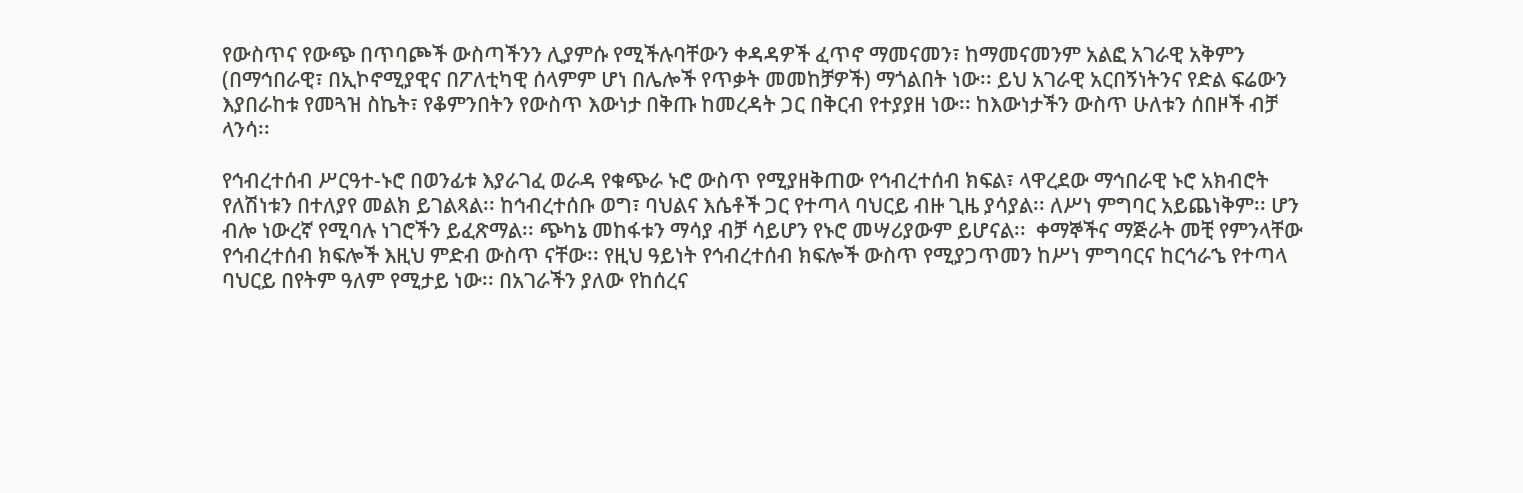የውስጥና የውጭ በጥባጮች ውስጣችንን ሊያምሱ የሚችሉባቸውን ቀዳዳዎች ፈጥኖ ማመናመን፣ ከማመናመንም አልፎ አገራዊ አቅምን (በማኅበራዊ፣ በኢኮኖሚያዊና በፖለቲካዊ ሰላምም ሆነ በሌሎች የጥቃት መመከቻዎች) ማጎልበት ነው፡፡ ይህ አገራዊ አርበኝነትንና የድል ፍሬውን እያበራከቱ የመጓዝ ስኬት፣ የቆምንበትን የውስጥ እውነታ በቅጡ ከመረዳት ጋር በቅርብ የተያያዘ ነው፡፡ ከእውነታችን ውስጥ ሁለቱን ሰበዞች ብቻ ላንሳ፡፡

የኅብረተሰብ ሥርዓተ-ኑሮ በወንፊቱ እያራገፈ ወራዳ የቁጭራ ኑሮ ውስጥ የሚያዘቅጠው የኅብረተሰብ ክፍል፣ ላዋረደው ማኅበራዊ ኑሮ አክብሮት የለሽነቱን በተለያየ መልክ ይገልጻል፡፡ ከኅብረተሰቡ ወግ፣ ባህልና እሴቶች ጋር የተጣላ ባህርይ ብዙ ጊዜ ያሳያል፡፡ ለሥነ ምግባር አይጨነቅም፡፡ ሆን ብሎ ነውረኛ የሚባሉ ነገሮችን ይፈጽማል፡፡ ጭካኔ መከፋቱን ማሳያ ብቻ ሳይሆን የኑሮ መሣሪያውም ይሆናል፡፡  ቀማኞችና ማጅራት መቺ የምንላቸው የኅብረተሰብ ክፍሎች እዚህ ምድብ ውስጥ ናቸው፡፡ የዚህ ዓይነት የኅብረተሰብ ክፍሎች ውስጥ የሚያጋጥመን ከሥነ ምግባርና ከርኅራኄ የተጣላ ባህርይ በየትም ዓለም የሚታይ ነው፡፡ በአገራችን ያለው የከሰረና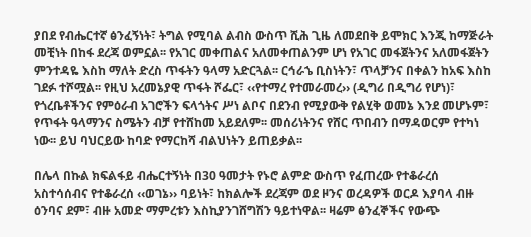ያበደ የብሔርተኛ ፅንፈኝነት፣ ትግል የሚባል ልብስ ውስጥ ሺሕ ጊዜ ለመደበቅ ይሞክር እንጂ ከማጅራት መቺነት በከፋ ደረጃ ወምኗል፡፡ የአገር መቀጠልና አለመቀጠልንም ሆነ የአገር መፋጀትንና አለመፋጀትን ምንተዳዬ እስከ ማለት ድረስ ጥፋትን ዓላማ አድርጓል፡፡ ርኅራኄ ቢስነትን፣ ጥላቻንና በቀልን ከአፍ እስከ ገደፉ ተሾሟል፡፡ የዚህ አረመኔያዊ ጥፋት ሾፌር፣ ‹‹የተማረ የተመራመረ›› (ዲግሪ በዲግሪ የሆነ)፣ የጎረቤቶችንና የምዕራብ አገሮችን ፍላጎትና ሥነ ልቦና በደንብ የሚያውቅ የልሂቅ ወመኔ እንደ መሆኑም፣ የጥፋት ዓላማንና ስሜትን ብቻ የተሸከመ አይደለም፡፡ መሰሪነትንና የሸር ጥበብን በማዳወርም የተካነ ነው፡፡ ይህ ባህርይው ከባድ የማርከሻ ብልህነትን ይጠይቃል፡፡

በሌላ በኩል ክፍልፋይ ብሔርተኝነት በ30 ዓመታት የኑሮ ልምድ ውስጥ የፈጠረው የተቆራረሰ አስተሳሰብና የተቆራረሰ ‹‹ወገኔ›› ባይነት፣ ከክልሎች ደረጃም ወደ ዞንና ወረዳዎች ወርዶ እያባላ ብዙ ዕንባና ደም፣ ብዙ አመድ ማምረቱን እስኪያንገሸግሽን ዓይተነዋል፡፡ ዛሬም ፅንፈኞችና የውጭ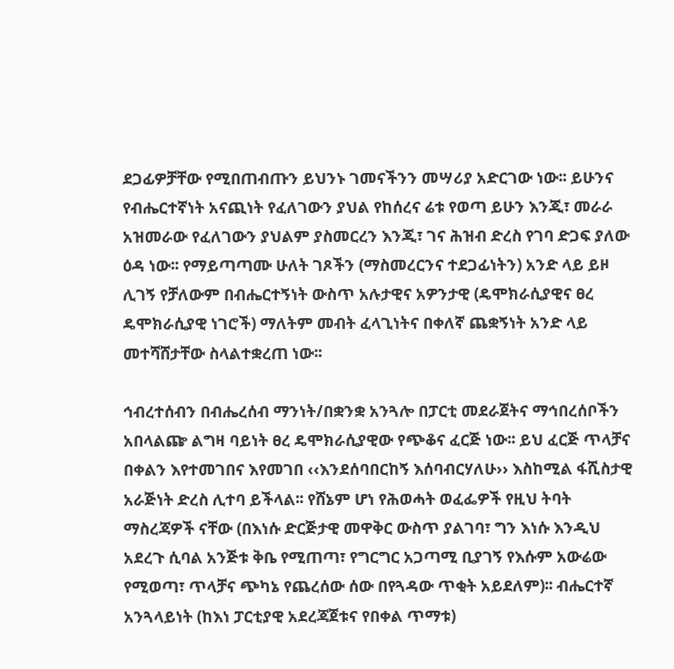ደጋፊዎቻቸው የሚበጠብጡን ይህንኑ ገመናችንን መሣሪያ አድርገው ነው፡፡ ይሁንና የብሔርተኛነት አናጪነት የፈለገውን ያህል የከሰረና ሬቱ የወጣ ይሁን እንጂ፣ መራራ አዝመራው የፈለገውን ያህልም ያስመርረን እንጂ፣ ገና ሕዝብ ድረስ የገባ ድጋፍ ያለው ዕዳ ነው፡፡ የማይጣጣሙ ሁለት ገጾችን (ማስመረርንና ተደጋፊነትን) አንድ ላይ ይዞ ሊገኝ የቻለውም በብሔርተኝነት ውስጥ አሉታዊና አዎንታዊ (ዴሞክራሲያዊና ፀረ ዴሞክራሲያዊ ነገሮች) ማለትም መብት ፈላጊነትና በቀለኛ ጨቋኝነት አንድ ላይ መተሻሸታቸው ስላልተቋረጠ ነው፡፡

ኅብረተሰብን በብሔረሰብ ማንነት/በቋንቋ አንጓሎ በፓርቲ መደራጀትና ማኅበረሰቦችን አበላልጬ ልግዛ ባይነት ፀረ ዴሞክራሲያዊው የጭቆና ፈርጅ ነው፡፡ ይህ ፈርጅ ጥላቻና በቀልን እየተመገበና እየመገበ ‹‹እንደሰባበርከኝ እሰባብርሃለሁ›› እስከሚል ፋሺስታዊ አራጅነት ድረስ ሊተባ ይችላል፡፡ የሸኔም ሆነ የሕወሓት ወፈፌዎች የዚህ ትባት ማስረጃዎች ናቸው (በእነሱ ድርጅታዊ መዋቅር ውስጥ ያልገባ፣ ግን እነሱ እንዲህ አደረጉ ሲባል አንጅቱ ቅቤ የሚጠጣ፣ የግርግር አጋጣሚ ቢያገኝ የእሱም አውሬው የሚወጣ፣ ጥላቻና ጭካኔ የጨረሰው ሰው በየጓዳው ጥቂት አይደለም)፡፡ ብሔርተኛ አንጓላይነት (ከእነ ፓርቲያዊ አደረጃጀቱና የበቀል ጥማቱ)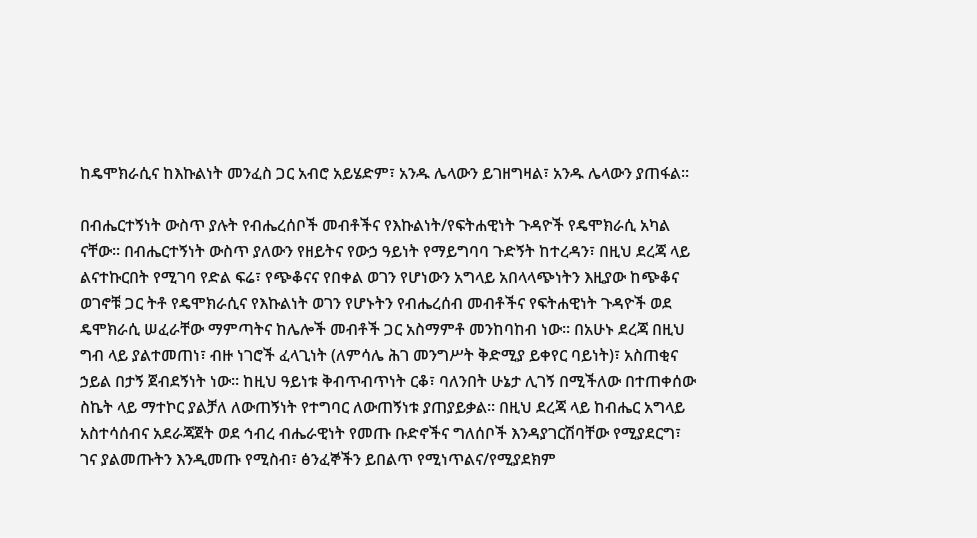ከዴሞክራሲና ከእኩልነት መንፈስ ጋር አብሮ አይሄድም፣ አንዱ ሌላውን ይገዘግዛል፣ አንዱ ሌላውን ያጠፋል፡፡

በብሔርተኝነት ውስጥ ያሉት የብሔረሰቦች መብቶችና የእኩልነት/የፍትሐዊነት ጉዳዮች የዴሞክራሲ አካል ናቸው፡፡ በብሔርተኝነት ውስጥ ያለውን የዘይትና የውኃ ዓይነት የማይግባባ ጉድኝት ከተረዳን፣ በዚህ ደረጃ ላይ ልናተኩርበት የሚገባ የድል ፍሬ፣ የጭቆናና የበቀል ወገን የሆነውን አግላይ አበላላጭነትን እዚያው ከጭቆና ወገኖቹ ጋር ትቶ የዴሞክራሲና የእኩልነት ወገን የሆኑትን የብሔረሰብ መብቶችና የፍትሐዊነት ጉዳዮች ወደ ዴሞክራሲ ሠፈራቸው ማምጣትና ከሌሎች መብቶች ጋር አስማምቶ መንከባከብ ነው፡፡ በአሁኑ ደረጃ በዚህ ግብ ላይ ያልተመጠነ፣ ብዙ ነገሮች ፈላጊነት (ለምሳሌ ሕገ መንግሥት ቅድሚያ ይቀየር ባይነት)፣ አስጠቂና ኃይል በታኝ ጀብደኝነት ነው፡፡ ከዚህ ዓይነቱ ቅብጥብጥነት ርቆ፣ ባለንበት ሁኔታ ሊገኝ በሚችለው በተጠቀሰው ስኬት ላይ ማተኮር ያልቻለ ለውጠኝነት የተግባር ለውጠኝነቱ ያጠያይቃል፡፡ በዚህ ደረጃ ላይ ከብሔር አግላይ አስተሳሰብና አደራጃጀት ወደ ኅብረ ብሔራዊነት የመጡ ቡድኖችና ግለሰቦች እንዳያገርሽባቸው የሚያደርግ፣ ገና ያልመጡትን እንዲመጡ የሚስብ፣ ፅንፈኞችን ይበልጥ የሚነጥልና/የሚያደክም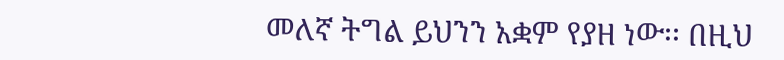መለኛ ትግል ይህንን አቋም የያዘ ነው፡፡ በዚህ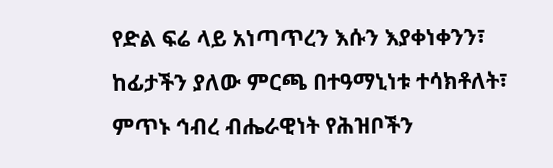የድል ፍሬ ላይ አነጣጥረን እሱን እያቀነቀንን፣ ከፊታችን ያለው ምርጫ በተዓማኒነቱ ተሳክቶለት፣ ምጥኑ ኅብረ ብሔራዊነት የሕዝቦችን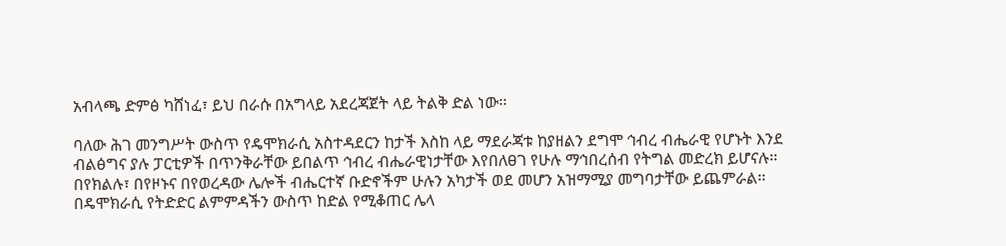አብላጫ ድምፅ ካሸነፈ፣ ይህ በራሱ በአግላይ አደረጃጀት ላይ ትልቅ ድል ነው፡፡

ባለው ሕገ መንግሥት ውስጥ የዴሞክራሲ አስተዳደርን ከታች እስከ ላይ ማደራጃቱ ከያዘልን ደግሞ ኅብረ ብሔራዊ የሆኑት እንደ ብልፅግና ያሉ ፓርቲዎች በጥንቅራቸው ይበልጥ ኅብረ ብሔራዊነታቸው እየበለፀገ የሁሉ ማኅበረሰብ የትግል መድረክ ይሆናሉ፡፡ በየክልሉ፣ በየዞኑና በየወረዳው ሌሎች ብሔርተኛ ቡድኖችም ሁሉን አካታች ወደ መሆን አዝማሚያ መግባታቸው ይጨምራል፡፡ በዴሞክራሲ የትድድር ልምምዳችን ውስጥ ከድል የሚቆጠር ሌላ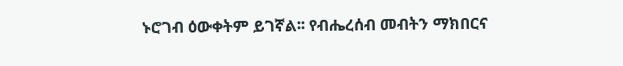ኑሮገብ ዕውቀትም ይገኛል፡፡ የብሔረሰብ መብትን ማክበርና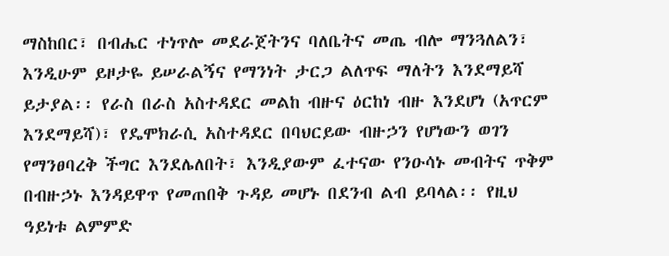ማስከበር፣ በብሔር ተነጥሎ መደራጀትንና ባለቤትና መጤ ብሎ ማንጓለልን፣ እንዲሁም ይዞታዬ ይሠራልኝና የማንነት ታርጋ ልለጥፍ ማለትን እንደማይሻ ይታያል፡፡ የራስ በራስ አስተዳደር መልከ ብዙና ዕርከነ ብዙ እንደሆነ (አጥርም እንደማይሻ)፣ የዴሞክራሲ አስተዳደር በባህርይው ብዙኃን የሆነውን ወገን የማንፀባረቅ ችግር እንደሌለበት፣ እንዲያውም ፈተናው የንዑሳኑ መብትና ጥቅም በብዙኃኑ እንዳይዋጥ የመጠበቅ ጉዳይ መሆኑ በደንብ ልብ ይባላል፡፡ የዚህ ዓይነቱ ልምምድ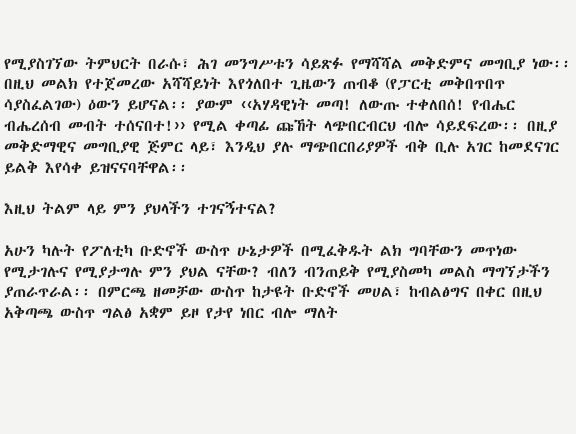የሚያስገኘው ትምህርት በራሱ፣ ሕገ መንግሥቱን ሳይጽፉ የማሻሻል መቅድምና መግቢያ ነው፡፡ በዚህ መልክ የተጀመረው አሻሻይነት እየጎለበተ ጊዜውን ጠብቆ (የፓርቲ መቅበጥበጥ ሳያስፈልገው) ዕውን ይሆናል፡፡ ያውም ‹‹አሃዳዊነት መጣ! ለውጡ ተቀለበሰ! የብሔር ብሔረሰብ መብት ተሰናበተ!›› የሚል ቀጣፊ ጩኸት ላጭበርብርህ ብሎ ሳይደፍረው፡፡ በዚያ መቅድማዊና መግቢያዊ ጅምር ላይ፣ እንዲህ ያሉ ማጭበርበሪያዎች ብቅ ቢሉ አገር ከመደናገር ይልቅ እየሳቀ ይዝናናባቸዋል፡፡

እዚህ ትልም ላይ ምን ያህላችን ተገናኝተናል?

አሁን ካሉት የፖለቲካ ቡድኖች ውስጥ ሁኔታዎች በሚፈቅዱት ልክ ግባቸውን መጥነው የሚታገሉና የሚያታግሉ ምን ያህል ናቸው? ብለን ብንጠይቅ የሚያስመካ መልስ ማግኘታችን ያጠራጥራል፡፡ በምርጫ ዘመቻው ውስጥ ከታዩት ቡድኖች መሀል፣ ከብልፅግና በቀር በዚህ አቅጣጫ ውስጥ ግልፅ አቋም ይዞ የታየ ነበር ብሎ ማለት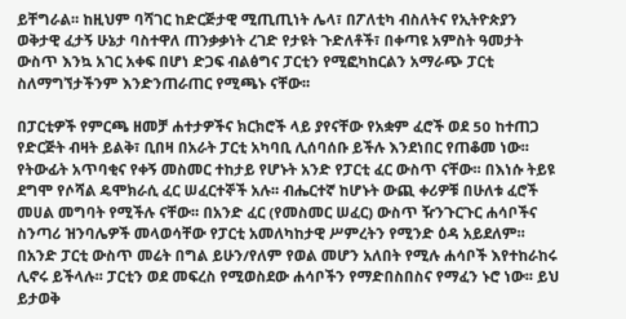ይቸግራል፡፡ ከዚህም ባሻገር ከድርጅታዊ ሚጢጢነት ሌላ፣ በፖለቲካ ብስለትና የኢትዮጵያን ወቅታዊ ፈታኝ ሁኔታ ባስተዋለ ጠንቃቃነት ረገድ የታዩት ጉድለቶች፣ በቀጣዩ አምስት ዓመታት ውስጥ እንኳ አገር አቀፍ በሆነ ድጋፍ ብልፅግና ፓርቲን የሚፎካከርልን አማራጭ ፓርቲ ስለማግኘታችንም እንድንጠራጠር የሚጫኑ ናቸው፡፡

በፓርቲዎች የምርጫ ዘመቻ ሐተታዎችና ክርክሮች ላይ ያየናቸው የአቋም ፈሮች ወደ 50 ከተጠጋ የድርጅት ብዛት ይልቅ፣ ቢበዛ በአራት ፓርቲ አካባቢ ሊሰባሰቡ ይችሉ እንደነበር የጠቆመ ነው፡፡ የትውፊት አጥባቂና የቀኝ መስመር ተከታይ የሆኑት አንድ የፓርቲ ፈር ውስጥ ናቸው፡፡ በእነሱ ትይዩ ደግሞ የሶሻል ዴሞክራሲ ፈር ሠፈርተኞች አሉ፡፡ ብሔርተኛ ከሆኑት ውጪ ቀሪዎቹ በሁለቱ ፈሮች መሀል መግባት የሚችሉ ናቸው፡፡ በአንድ ፈር (የመስመር ሠፈር) ውስጥ ዥንጉርጉር ሐሳቦችና ስንጣሪ ዝንባሌዎች መላወሳቸው የፓርቲ አመለካከታዊ ሥምረትን የሚንድ ዕዳ አይደለም፡፡ በአንድ ፓርቲ ውስጥ መሬት በግል ይሁን/የለም የወል መሆን አለበት የሚሉ ሐሳቦች እየተከራከሩ ሊኖሩ ይችላሉ፡፡ ፓርቲን ወደ መፍረስ የሚወስደው ሐሳቦችን የማድበስበስና የማፈን ኑሮ ነው፡፡ ይህ ይታወቅ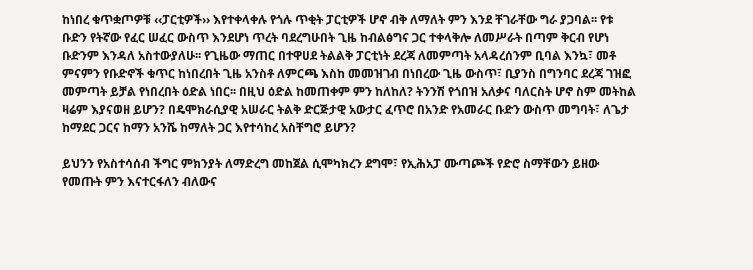ከነበረ ቁጥቋጦዎቹ ‹‹ፓርቲዎች›› እየተቀላቀሉ የጎሉ ጥቂት ፓርቲዎች ሆኖ ብቅ ለማለት ምን እንደ ቸገራቸው ግራ ያጋባል፡፡ የቱ ቡድን የትኛው የፈር ሠፈር ውስጥ እንደሆነ ጥረት ባደረግሁበት ጊዜ ከብልፅግና ጋር ተቀላቅሎ ለመሥራት በጣም ቅርብ የሆነ ቡድንም እንዳለ አስተውያለሁ፡፡ የጊዜው ማጠር በተዋሀደ ትልልቅ ፓርቲነት ደረጃ ለመምጣት አላዳረሰንም ቢባል እንኳ፣ መቶ ምናምን የቡድኖች ቁጥር ከነበረበት ጊዜ አንስቶ ለምርጫ እስከ መመዝገብ በነበረው ጊዜ ውስጥ፣ ቢያንስ በግንባር ደረጃ ገዝፎ መምጣት ይቻል የነበረበት ዕድል ነበር፡፡ በዚህ ዕድል ከመጠቀም ምን ከለከለ? ትንንሽ የጎበዝ አለቃና ባለርስት ሆኖ ስም መትከል ዛሬም እያናወዘ ይሆን? በዴሞክራሲያዊ አሠራር ትልቅ ድርጅታዊ አውታር ፈጥሮ በአንድ የአመራር ቡድን ውስጥ መግባት፣ ለጌታ ከማደር ጋርና ከማን አንሼ ከማለት ጋር እየተሳከረ አስቸግሮ ይሆን?

ይህንን የአስተሳሰብ ችግር ምክንያት ለማድረግ መከጀል ሲሞካክረን ደግሞ፣ የኢሕአፓ ሙጣጮች የድሮ ስማቸውን ይዘው የመጡት ምን እናተርፋለን ብለውና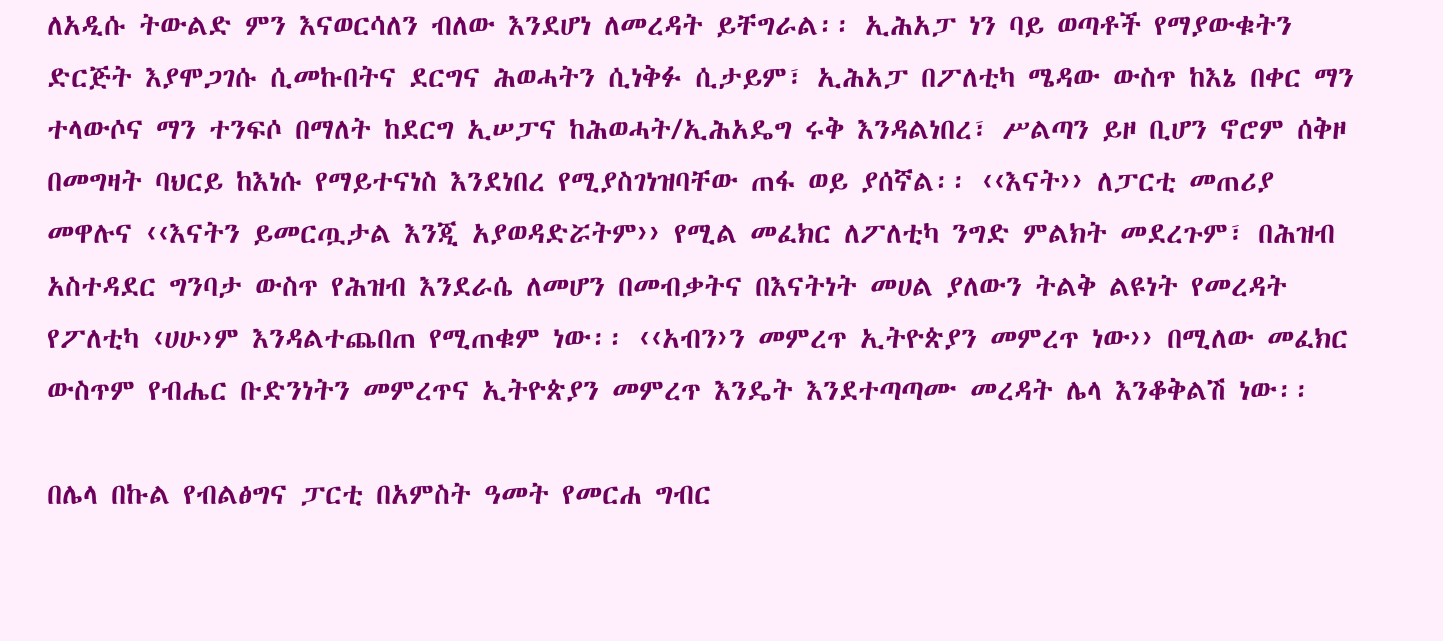ለአዲሱ ትውልድ ምን እናወርሳለን ብለው እንደሆነ ለመረዳት ይቸግራል፡፡ ኢሕአፓ ነን ባይ ወጣቶች የማያውቁትን ድርጅት እያሞጋገሱ ሲመኩበትና ደርግና ሕወሓትን ሲነቅፉ ሲታይም፣ ኢሕአፓ በፖለቲካ ሜዳው ውስጥ ከእኔ በቀር ማን ተላውሶና ማን ተንፍሶ በማለት ከደርግ ኢሠፓና ከሕወሓት/ኢሕአዴግ ሩቅ እንዳልነበረ፣ ሥልጣን ይዞ ቢሆን ኖሮም ሰቅዞ በመግዛት ባህርይ ከእነሱ የማይተናነስ እንደነበረ የሚያስገነዝባቸው ጠፋ ወይ ያሰኛል፡፡ ‹‹እናት›› ለፓርቲ መጠሪያ መዋሉና ‹‹እናትን ይመርጧታል እንጂ አያወዳድሯትም›› የሚል መፈክር ለፖለቲካ ንግድ ምልክት መደረጉም፣ በሕዝብ አስተዳደር ግንባታ ውስጥ የሕዝብ እንደራሴ ለመሆን በመብቃትና በእናትነት መሀል ያለውን ትልቅ ልዩነት የመረዳት የፖለቲካ ‹ሀሁ›ም እንዳልተጨበጠ የሚጠቁም ነው፡፡ ‹‹አብን›ን መምረጥ ኢትዮጵያን መምረጥ ነው›› በሚለው መፈክር ውስጥም የብሔር ቡድንነትን መምረጥና ኢትዮጵያን መምረጥ እንዴት እንደተጣጣሙ መረዳት ሌላ እንቆቅልሽ ነው፡፡

በሌላ በኩል የብልፅግና ፓርቲ በአምስት ዓመት የመርሐ ግብር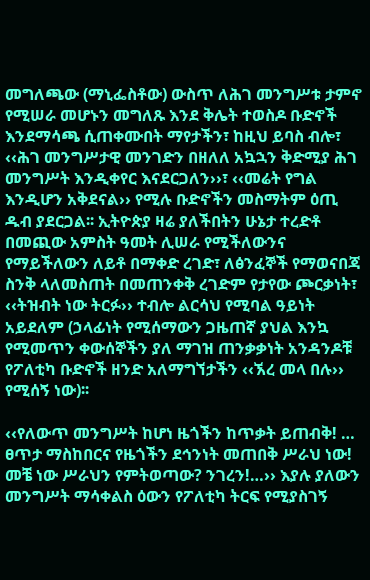መግለጫው (ማኒፌስቶው) ውስጥ ለሕገ መንግሥቱ ታምኖ የሚሠራ መሆኑን መግለጹ እንደ ቅሌት ተወስዶ ቡድኖች እንደማሳጫ ሲጠቀሙበት ማየታችን፣ ከዚህ ይባስ ብሎ፣ ‹‹ሕገ መንግሥታዊ መንገድን በዘለለ አኳኋን ቅድሚያ ሕገ መንግሥት እንዲቀየር እናደርጋለን››፣ ‹‹መሬት የግል እንዲሆን አቅደናል›› የሚሉ ቡድኖችን መስማትም ዕጢ ዱብ ያደርጋል፡፡ ኢትዮጵያ ዛሬ ያለችበትን ሁኔታ ተረድቶ በመጪው አምስት ዓመት ሊሠራ የሚችለውንና የማይችለውን ለይቶ በማቀድ ረገድ፣ ለፅንፈኞች የማወናበጃ ስንቅ ላለመስጠት በመጠንቀቅ ረገድም የታየው ጮርቃነት፣ ‹‹ትዝብት ነው ትርፉ›› ተብሎ ልርሳህ የሚባል ዓይነት አይደለም (ኃላፊነት የሚሰማውን ጋዜጠኛ ያህል እንኳ የሚመጥን ቀውሰኞችን ያለ ማገዝ ጠንቃቃነት አንዳንዶቹ የፖለቲካ ቡድኖች ዘንድ አለማግኘታችን ‹‹ኧረ መላ በሉ›› የሚሰኝ ነው)፡፡

‹‹የለውጥ መንግሥት ከሆነ ዜጎችን ከጥቃት ይጠብቅ! … ፀጥታ ማስከበርና የዜጎችን ደኅንነት መጠበቅ ሥራህ ነው! መቼ ነው ሥራህን የምትወጣው? ንገረን!…›› እያሉ ያለውን መንግሥት ማሳቀልስ ዕውን የፖለቲካ ትርፍ የሚያስገኝ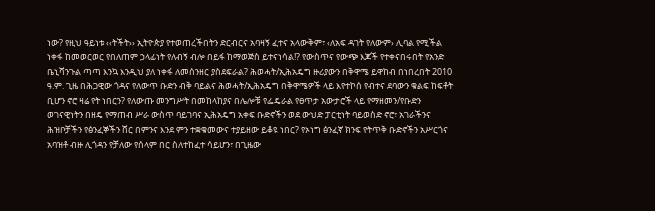ነው? የዚህ ዓይነቱ ‹‹ትችት›› ኢትዮጵያ የተወጠረችበትን ድርብርና አባዛኝ ፈተና አላውቅም፣ ‹ለአፍ ዳገት የለውም› ሊባል የሚችል ነቀፋ ከመወርወር የበለጠም ኃላፊነት የለብኝ ብሎ በይፋ ከማወጅስ ይተናነሳል!? የውስጥና የውጭ እጆች የተቀናበሩበት የአንድ ቤኒሻንጉል ጣጣ እንኳ እንዲህ ያለ ነቀፋ ለመሰንዘር ያስደፍራል? ሕወሓት/ኢሕአዴግ ዙሪያውን በቅዋሜ ይዋከብ በነበረበት 2010 ዓ.ም. ጊዜ በሕጋዊው ጎዳና የለውጥ ቡድን ብቅ ባይልና ሕወሓት/ኢሕአዴግ በቅዋሜዎች ላይ እየተኮሰ የብተና ደባውን ቁልፍ ከፍቶት ቢሆን ኖሮ ዛሬ የት ነበርን? የለውጡ መንግሥት በመከላከያና በሌሎቹ የፌዴራል የፀጥታ አውታሮች ላይ የማዘመን/የቡድን ወገናዊነትን በዘዴ የማጠብ ሥራ ውስጥ ባይገባና ኢሕአዴግ አቀፍ ቡድኖችን ወደ ውህድ ፓርቲነት ባይወስድ ኖሮ፣ አገራችንና ሕዝቦቻችን የፅንፈኞችን ሸር በምንና እንደ ምን ተቋቁመውና ተያይዘው ይቆዩ ነበር? የኦነግ ፅንፈኛ ክንፍ የትጥቅ ቡድኖችን አሥርጎና አባዝቶ ብዙ ሊጎዳን የቻለው የሰላም በር ስለተከፈተ ሳይሆን፣ በጊዜው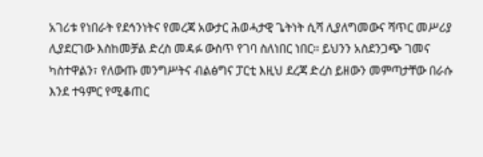አገሪቱ የነበራት የደኅንነትና የመረጃ አውታር ሕወሓታዊ ጌትነት ሲሻ ሊያለግመውና ሻጥር መሥሪያ ሊያደርገው እስከመቻል ድረስ መዳፉ ውስጥ የገባ ስለነበር ነበር፡፡ ይህንን አስደንጋጭ ገመና ካስተዋልን፣ የለውጡ መንግሥትና ብልፅግና ፓርቲ እዚህ ደረጃ ድረስ ይዘውን መምጣታቸው በራሱ እንደ ተዓምር የሚቆጠር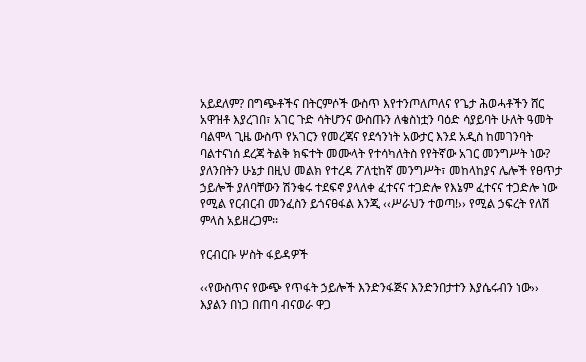አይደለም? በግጭቶችና በትርምሶች ውስጥ እየተንጦለጦለና የጌታ ሕወሓቶችን ሸር አዋዝቶ እያረገበ፣ አገር ጉድ ሳትሆንና ውስጡን ለቄስነቷን ባዕድ ሳያይባት ሁለት ዓመት ባልሞላ ጊዜ ውስጥ የአገርን የመረጃና የደኅንነት አውታር እንደ አዲስ ከመገንባት ባልተናነሰ ደረጃ ትልቅ ክፍተት መሙላት የተሳካለትስ የየትኛው አገር መንግሥት ነው? ያለንበትን ሁኔታ በዚህ መልክ የተረዳ ፖለቲከኛ መንግሥት፣ መከላከያና ሌሎች የፀጥታ ኃይሎች ያለባቸውን ሽንቁሩ ተደፍኖ ያላለቀ ፈተናና ተጋድሎ የእኔም ፈተናና ተጋድሎ ነው የሚል የርብርብ መንፈስን ይጎናፀፋል እንጂ ‹‹ሥራህን ተወጣ!›› የሚል ኃፍረት የለሽ ምላስ አይዘረጋም፡፡

የርብርቡ ሦስት ፋይዳዎች

‹‹የውስጥና የውጭ የጥፋት ኃይሎች እንድንፋጅና እንድንበታተን እያሴሩብን ነው›› እያልን በነጋ በጠባ ብናወራ ዋጋ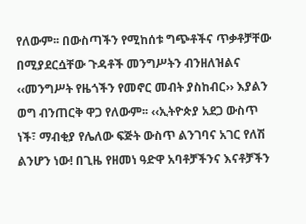የለውም፡፡ በውስጣችን የሚከሰቱ ግጭቶችና ጥቃቶቻቸው በሚያደርሷቸው ጉዳቶች መንግሥትን ብንዘለዝልና ‹‹መንግሥት የዜጎችን የመኖር መብት ያስከብር›› እያልን ወግ ብንጠርቅ ዋጋ የለውም፡፡ ‹‹ኢትዮጵያ አደጋ ውስጥ ነች፣ ማብቂያ የሌለው ፍጅት ውስጥ ልንገባና አገር የለሽ ልንሆን ነው! በጊዜ የዘመነ ዓድዋ አባቶቻችንና እናቶቻችን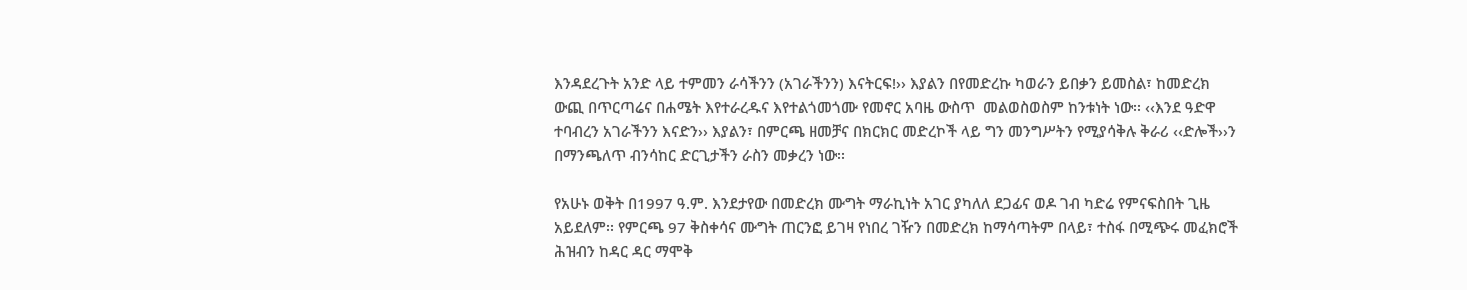እንዳደረጉት አንድ ላይ ተምመን ራሳችንን (አገራችንን) እናትርፍ!›› እያልን በየመድረኩ ካወራን ይበቃን ይመስል፣ ከመድረክ ውጪ በጥርጣሬና በሐሜት እየተራረዱና እየተልጎመጎሙ የመኖር አባዜ ውስጥ  መልወስወስም ከንቱነት ነው፡፡ ‹‹እንደ ዓድዋ ተባብረን አገራችንን እናድን›› እያልን፣ በምርጫ ዘመቻና በክርክር መድረኮች ላይ ግን መንግሥትን የሚያሳቅሉ ቅራሪ ‹‹ድሎች››ን በማንጫለጥ ብንሳከር ድርጊታችን ራስን መቃረን ነው፡፡

የአሁኑ ወቅት በ1997 ዓ.ም. እንደታየው በመድረክ ሙግት ማራኪነት አገር ያካለለ ደጋፊና ወዶ ገብ ካድሬ የምናፍስበት ጊዜ አይደለም፡፡ የምርጫ 97 ቅስቀሳና ሙግት ጠርንፎ ይገዛ የነበረ ገዥን በመድረክ ከማሳጣትም በላይ፣ ተስፋ በሚጭሩ መፈክሮች ሕዝብን ከዳር ዳር ማሞቅ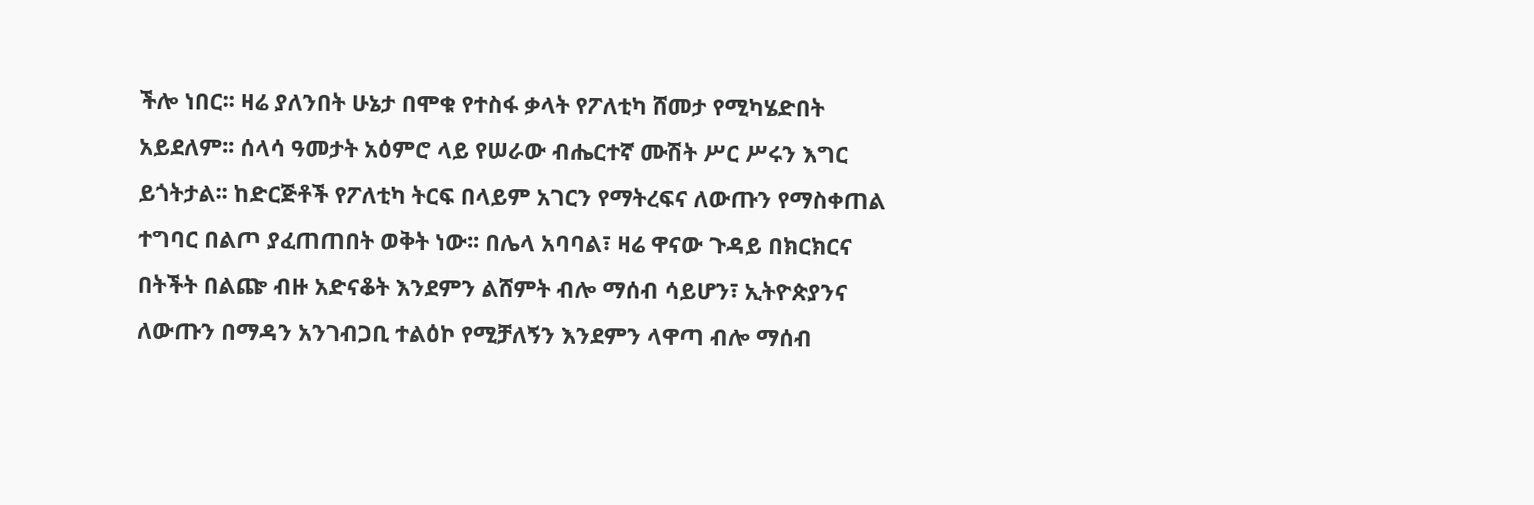ችሎ ነበር፡፡ ዛሬ ያለንበት ሁኔታ በሞቁ የተስፋ ቃላት የፖለቲካ ሸመታ የሚካሄድበት አይደለም፡፡ ሰላሳ ዓመታት አዕምሮ ላይ የሠራው ብሔርተኛ ሙሽት ሥር ሥሩን እግር ይጎትታል፡፡ ከድርጅቶች የፖለቲካ ትርፍ በላይም አገርን የማትረፍና ለውጡን የማስቀጠል ተግባር በልጦ ያፈጠጠበት ወቅት ነው፡፡ በሌላ አባባል፣ ዛሬ ዋናው ጉዳይ በክርክርና በትችት በልጬ ብዙ አድናቆት እንደምን ልሸምት ብሎ ማሰብ ሳይሆን፣ ኢትዮጵያንና ለውጡን በማዳን አንገብጋቢ ተልዕኮ የሚቻለኝን እንደምን ላዋጣ ብሎ ማሰብ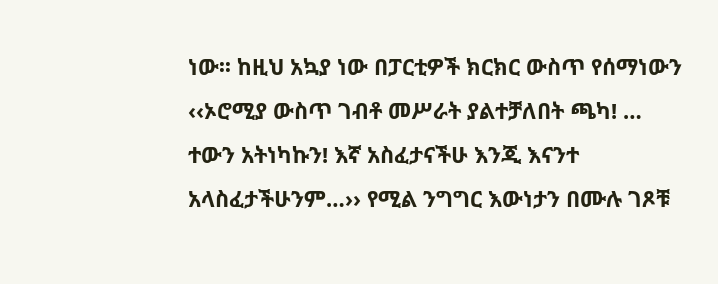ነው፡፡ ከዚህ አኳያ ነው በፓርቲዎች ክርክር ውስጥ የሰማነውን ‹‹ኦሮሚያ ውስጥ ገብቶ መሥራት ያልተቻለበት ጫካ! … ተውን አትነካኩን! እኛ አስፈታናችሁ እንጂ እናንተ አላስፈታችሁንም…›› የሚል ንግግር እውነታን በሙሉ ገጾቹ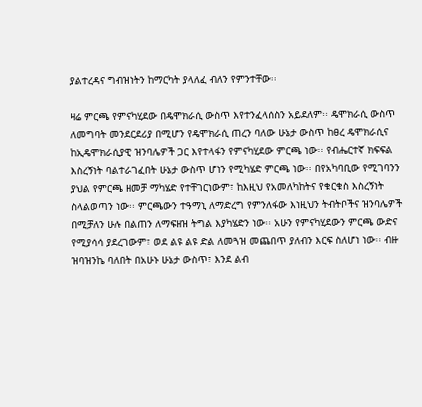ያልተረዳና ግብዝነትን ከማርካት ያላለፈ ብለን የምንተቸው፡፡

ዛሬ ምርጫ የምናካሂደው በዴሞክራሲ ውስጥ እየተንፈላሰስን አይደለም፡፡ ዴሞክራሲ ውስጥ ለመግባት መንደርደሪያ በሚሆን የዴሞክራሲ ጠረን ባለው ሁኔታ ውስጥ ከፀረ ዴሞክራሲና ከኢዴሞክራሲያዊ ዝንባሌዎች ጋር እየተላፋን የምናካሂደው ምርጫ ነው፡፡ የብሔርተኛ ክፍፍል እስረኝነት ባልተራገፈበት ሁኔታ ውስጥ ሆነን የሚካሄድ ምርጫ ነው፡፡ በየአካባቢው የሚገባንን ያህል የምርጫ ዘመቻ ማካሄድ የተቸገርነውም፣ ከእዚህ የአመለካከትና የቁርቁስ እስረኝነት ስላልወጣን ነው፡፡ ምርጫውን ተዓማኒ ለማድረግ የምንለፋው እነዚህን ትብትቦችና ዝንባሌዎች በሚቻለን ሁሉ በልጠን ለማፍዘዝ ትግል እያካሄድን ነው፡፡ አሁን የምናካሂደውን ምርጫ ውድና የሚያሳሳ ያደረገውም፣ ወደ ልዩ ልዩ ድል ለመጓዝ መጨበጥ ያለብን እርፍ ስለሆነ ነው፡፡ ብዙ ዝባዝንኬ ባለበት በአሁኑ ሁኔታ ውስጥ፣ እንደ ልብ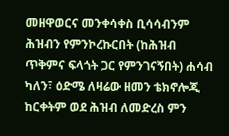መዘዋወርና መንቀሳቀስ ቢሳሳብንም ሕዝብን የምንኮረኩርበት (ከሕዝብ ጥቅምና ፍላጎት ጋር የምንገናኝበት) ሐሳብ ካለን፣ ዕድሜ ለዛሬው ዘመን ቴክኖሎጂ ከርቀትም ወደ ሕዝብ ለመድረስ ምን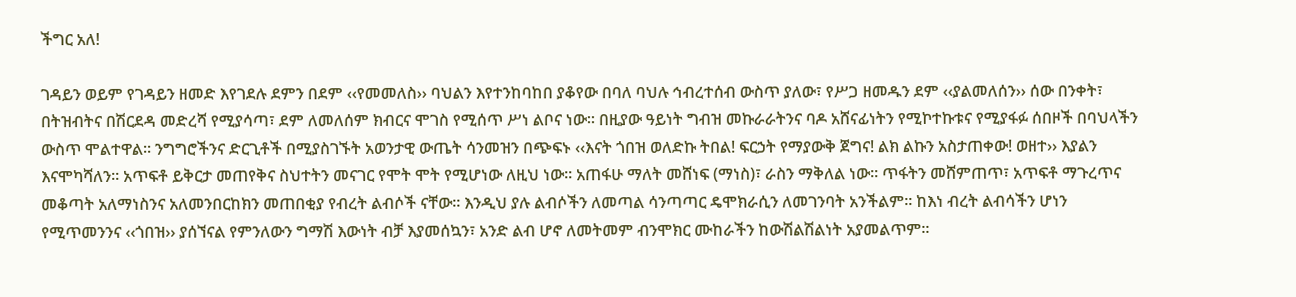ችግር አለ!

ገዳይን ወይም የገዳይን ዘመድ እየገደሉ ደምን በደም ‹‹የመመለስ›› ባህልን እየተንከባከበ ያቆየው በባለ ባህሉ ኅብረተሰብ ውስጥ ያለው፣ የሥጋ ዘመዱን ደም ‹‹ያልመለሰን›› ሰው በንቀት፣ በትዝብትና በሽርደዳ መድረሻ የሚያሳጣ፣ ደም ለመለሰም ክብርና ሞገስ የሚሰጥ ሥነ ልቦና ነው፡፡ በዚያው ዓይነት ግብዝ መኩራራትንና ባዶ አሸናፊነትን የሚኮተኩቱና የሚያፋፉ ሰበዞች በባህላችን ውስጥ ሞልተዋል፡፡ ንግግሮችንና ድርጊቶች በሚያስገኙት አወንታዊ ውጤት ሳንመዝን በጭፍኑ ‹‹እናት ጎበዝ ወለድኩ ትበል! ፍርኃት የማያውቅ ጀግና! ልክ ልኩን አስታጠቀው! ወዘተ›› እያልን እናሞካሻለን፡፡ አጥፍቶ ይቅርታ መጠየቅና ስህተትን መናገር የሞት ሞት የሚሆነው ለዚህ ነው፡፡ አጠፋሁ ማለት መሸነፍ (ማነስ)፣ ራስን ማቅለል ነው፡፡ ጥፋትን መሸምጠጥ፣ አጥፍቶ ማጉረጥና መቆጣት አለማነስንና አለመንበርከክን መጠበቂያ የብረት ልብሶች ናቸው፡፡ እንዲህ ያሉ ልብሶችን ለመጣል ሳንጣጣር ዴሞክራሲን ለመገንባት አንችልም፡፡ ከእነ ብረት ልብሳችን ሆነን የሚጥመንንና ‹‹ጎበዝ›› ያሰኘናል የምንለውን ግማሽ እውነት ብቻ እያመሰኳን፣ አንድ ልብ ሆኖ ለመትመም ብንሞክር ሙከራችን ከውሽልሽልነት አያመልጥም፡፡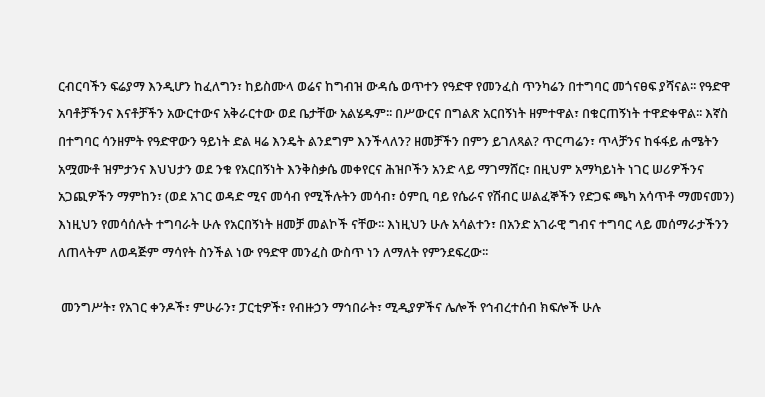ርብርባችን ፍሬያማ እንዲሆን ከፈለግን፣ ከይስሙላ ወሬና ከግብዝ ውዳሴ ወጥተን የዓድዋ የመንፈስ ጥንካሬን በተግባር መጎናፀፍ ያሻናል፡፡ የዓድዋ አባቶቻችንና እናቶቻችን አውርተውና አቅራርተው ወደ ቤታቸው አልሄዱም፡፡ በሥውርና በግልጽ አርበኝነት ዘምተዋል፣ በቁርጠኝነት ተዋድቀዋል፡፡ እኛስ በተግባር ሳንዘምት የዓድዋውን ዓይነት ድል ዛሬ እንዴት ልንደግም እንችላለን? ዘመቻችን በምን ይገለጻል? ጥርጣሬን፣ ጥላቻንና ከፋፋይ ሐሜትን አሟሙቶ ዝምታንና እህህታን ወደ ንቁ የአርበኝነት እንቅስቃሴ መቀየርና ሕዝቦችን አንድ ላይ ማገማሸር፣ በዚህም አማካይነት ነገር ሠሪዎችንና አጋጪዎችን ማምከን፣ (ወደ አገር ወዳድ ሚና መሳብ የሚችሉትን መሳብ፣ ዕምቢ ባይ የሴራና የሽብር ሠልፈኞችን የድጋፍ ጫካ አሳጥቶ ማመናመን) እነዚህን የመሳሰሉት ተግባራት ሁሉ የአርበኝነት ዘመቻ መልኮች ናቸው፡፡ እነዚህን ሁሉ አሳልተን፣ በአንድ አገራዊ ግብና ተግባር ላይ መሰማራታችንን ለጠላትም ለወዳጅም ማሳየት ስንችል ነው የዓድዋ መንፈስ ውስጥ ነን ለማለት የምንደፍረው፡፡

 መንግሥት፣ የአገር ቀንዶች፣ ምሁራን፣ ፓርቲዎች፣ የብዙኃን ማኅበራት፣ ሚዲያዎችና ሌሎች የኅብረተሰብ ክፍሎች ሁሉ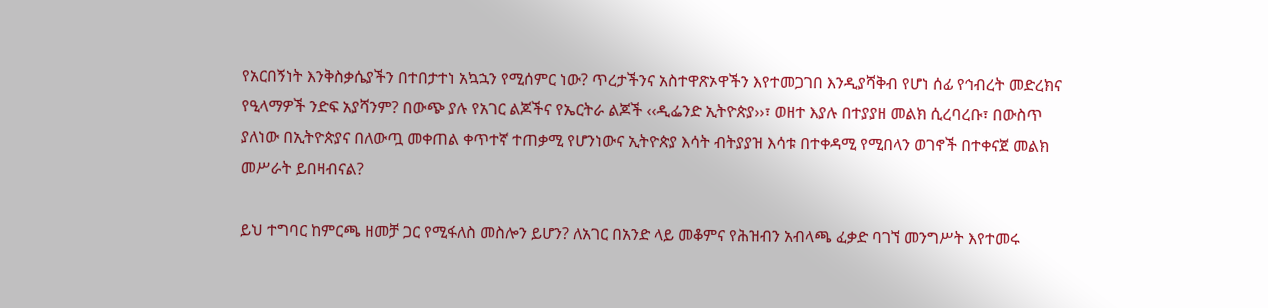የአርበኝነት እንቅስቃሴያችን በተበታተነ አኳኋን የሚሰምር ነው? ጥረታችንና አስተዋጽኦዋችን እየተመጋገበ እንዲያሻቅብ የሆነ ሰፊ የኅብረት መድረክና የዒላማዎች ንድፍ አያሻንም? በውጭ ያሉ የአገር ልጆችና የኤርትራ ልጆች ‹‹ዲፌንድ ኢትዮጵያ››፣ ወዘተ እያሉ በተያያዘ መልክ ሲረባረቡ፣ በውስጥ ያለነው በኢትዮጵያና በለውጧ መቀጠል ቀጥተኛ ተጠቃሚ የሆንነውና ኢትዮጵያ እሳት ብትያያዝ እሳቱ በተቀዳሚ የሚበላን ወገኖች በተቀናጀ መልክ መሥራት ይበዛብናል?

ይህ ተግባር ከምርጫ ዘመቻ ጋር የሚፋለስ መስሎን ይሆን? ለአገር በአንድ ላይ መቆምና የሕዝብን አብላጫ ፈቃድ ባገኘ መንግሥት እየተመሩ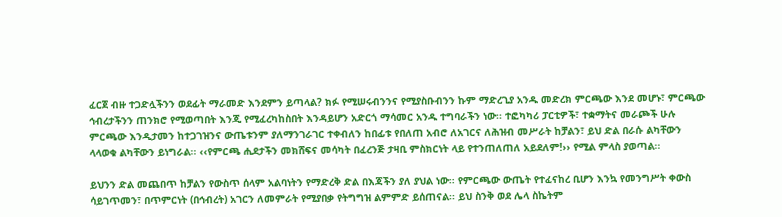ፈርጀ ብዙ ተጋድሏችንን ወደፊት ማራመድ እንደምን ይጣላል? ክፉ የሚሠሩብንንና የሚያስቡብንን ኩም ማድረጊያ አንዱ መድረክ ምርጫው እንደ መሆኑ፣ ምርጫው ኅብረታችንን ጠንክሮ የሚወጣበት እንጂ የሚፈረካከስበት እንዳይሆን አድርጎ ማሳመር አንዱ ተግባራችን ነው፡፡ ተፎካካሪ ፓርቲዎች፣ ተቋማትና መራጮች ሁሉ ምርጫው እንዲታመን ከተጋገዝንና ውጤቱንም ያለማንገራገር ተቀብለን ከበፊቱ የበለጠ አብሮ ለአገርና ለሕዝብ መሥራት ከቻልን፣ ይህ ድል በራሱ ልካቸውን ላላወቁ ልካቸውን ይነግራል፡፡ ‹‹የምርጫ ሒደታችን መክሸፍና መሳካት በፈረንጅ ታዛቢ ምስክርነት ላይ የተንጠለጠለ አይደለም!›› የሚል ምላስ ያወጣል፡፡

ይህንን ድል መጨበጥ ከቻልን የውስጥ ሰላም አልባነትን የማድረቅ ድል በእጃችን ያለ ያህል ነው፡፡ የምርጫው ውጤት የተፈናከረ ቢሆን እንኳ የመንግሥት ቀውስ ሳይገጥመን፣ በጥምርነት (በኅብረት) አገርን ለመምራት የሚያበቃ የትግግዝ ልምምድ ይሰጠናል፡፡ ይህ ስንቅ ወደ ሌላ ስኬትም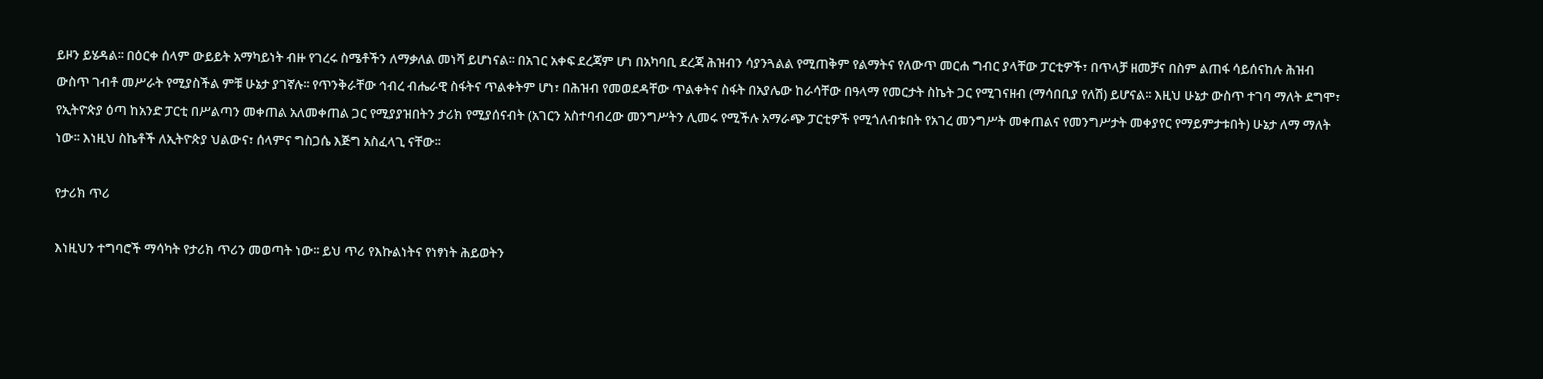ይዞን ይሄዳል፡፡ በዕርቀ ሰላም ውይይት አማካይነት ብዙ የገረሩ ስሜቶችን ለማቃለል መነሻ ይሆነናል፡፡ በአገር አቀፍ ደረጃም ሆነ በአካባቢ ደረጃ ሕዝብን ሳያንጓልል የሚጠቅም የልማትና የለውጥ መርሐ ግብር ያላቸው ፓርቲዎች፣ በጥላቻ ዘመቻና በስም ልጠፋ ሳይሰናከሉ ሕዝብ ውስጥ ገብቶ መሥራት የሚያስችል ምቹ ሁኔታ ያገኛሉ፡፡ የጥንቅራቸው ኅብረ ብሔራዊ ስፋትና ጥልቀትም ሆነ፣ በሕዝብ የመወደዳቸው ጥልቀትና ስፋት በአያሌው ከራሳቸው በዓላማ የመርታት ስኬት ጋር የሚገናዘብ (ማሳበቢያ የለሽ) ይሆናል፡፡ እዚህ ሁኔታ ውስጥ ተገባ ማለት ደግሞ፣ የኢትዮጵያ ዕጣ ከአንድ ፓርቲ በሥልጣን መቀጠል አለመቀጠል ጋር የሚያያዝበትን ታሪክ የሚያሰናብት (አገርን አስተባብረው መንግሥትን ሊመሩ የሚችሉ አማራጭ ፓርቲዎች የሚጎለብቱበት የአገረ መንግሥት መቀጠልና የመንግሥታት መቀያየር የማይምታቱበት) ሁኔታ ለማ ማለት ነው፡፡ እነዚህ ስኬቶች ለኢትዮጵያ ህልውና፣ ሰላምና ግስጋሴ እጅግ አስፈላጊ ናቸው፡፡

የታሪክ ጥሪ

እነዚህን ተግባሮች ማሳካት የታሪክ ጥሪን መወጣት ነው፡፡ ይህ ጥሪ የእኩልነትና የነፃነት ሕይወትን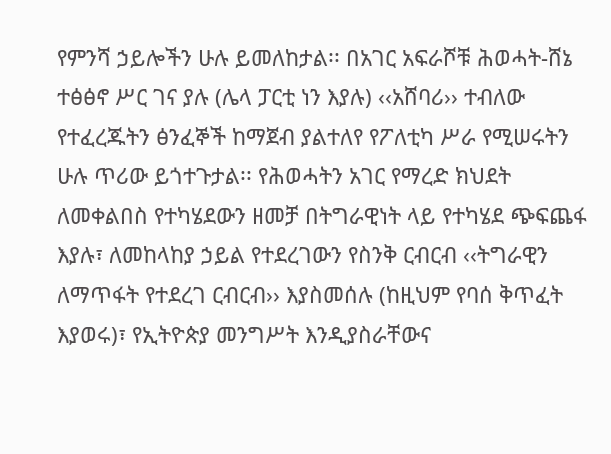የምንሻ ኃይሎችን ሁሉ ይመለከታል፡፡ በአገር አፍራሾቹ ሕወሓት-ሸኔ ተፅፅኖ ሥር ገና ያሉ (ሌላ ፓርቲ ነን እያሉ) ‹‹አሸባሪ›› ተብለው የተፈረጁትን ፅንፈኞች ከማጀብ ያልተለየ የፖለቲካ ሥራ የሚሠሩትን ሁሉ ጥሪው ይጎተጉታል፡፡ የሕወሓትን አገር የማረድ ክህደት ለመቀልበስ የተካሄደውን ዘመቻ በትግራዊነት ላይ የተካሄደ ጭፍጨፋ እያሉ፣ ለመከላከያ ኃይል የተደረገውን የስንቅ ርብርብ ‹‹ትግራዊን ለማጥፋት የተደረገ ርብርብ›› እያስመሰሉ (ከዚህም የባሰ ቅጥፈት እያወሩ)፣ የኢትዮጵያ መንግሥት እንዲያስራቸውና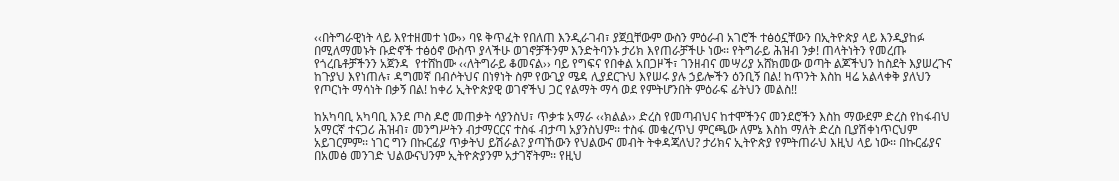‹‹በትግራዊነት ላይ እየተዘመተ ነው›› ባዩ ቅጥፈት የበለጠ እንዲራገብ፣ ያጀቧቸውም ውስን ምዕራብ አገሮች ተፅዕኗቸውን በኢትዮጵያ ላይ እንዲያከፉ በሚለማመኑት ቡድኖች ተፅዕኖ ውስጥ ያላችሁ ወገኖቻችንም እንድትባንኑ ታሪክ እየጠራቻችሁ ነው፡፡ የትግራይ ሕዝብ ንቃ! ጠላትነትን የመረጡ የጎረቤቶቻችንን አጀንዳ  የተሸከሙ ‹‹ለትግራይ ቆመናል›› ባይ የግፍና የበቀል አበጋዞች፣ ገንዘብና መሣሪያ አሸክመው ወጣት ልጆችህን ከስደት እያሠረጉና ከጉያህ እየነጠሉ፣ ዳግመኛ በብሶትህና በነፃነት ስም የውጊያ ሜዳ ሊያደርጉህ እየሠሩ ያሉ ኃይሎችን ዕንቢኝ በል! ከጥንት እስከ ዛሬ አልላቀቅ ያለህን የጦርነት ማሳነት በቃኝ በል! ከቀሪ ኢትዮጵያዊ ወገኖችህ ጋር የልማት ማሳ ወደ የምትሆንበት ምዕራፍ ፊትህን መልስ!!

ከአካባቢ አካባቢ እንደ ጦስ ዶሮ መጠቃት ሳያንስህ፣ ጥቃቱ አማራ ‹‹ክልል›› ድረስ የመጣብህና ከተሞችንና መንደሮችን እስከ ማውደም ድረስ የከፋብህ አማርኛ ተናጋሪ ሕዝብ፣ መንግሥትን ብታማርርና ተስፋ ብታጣ አያንስህም፡፡ ተስፋ መቁረጥህ ምርጫው ለምኔ እስከ ማለት ድረስ ቢያሽቀነጥርህም አይገርምም፡፡ ነገር ግን በኩርፊያ ጥቃትህ ይሽራል? ያጣኸውን የህልውና መብት ትቀዳጃለህ? ታሪክና ኢትዮጵያ የምትጠራህ እዚህ ላይ ነው፡፡ በኩርፊያና በአመፅ መንገድ ህልውናህንም ኢትዮጵያንም አታገኛትም፡፡ የዚህ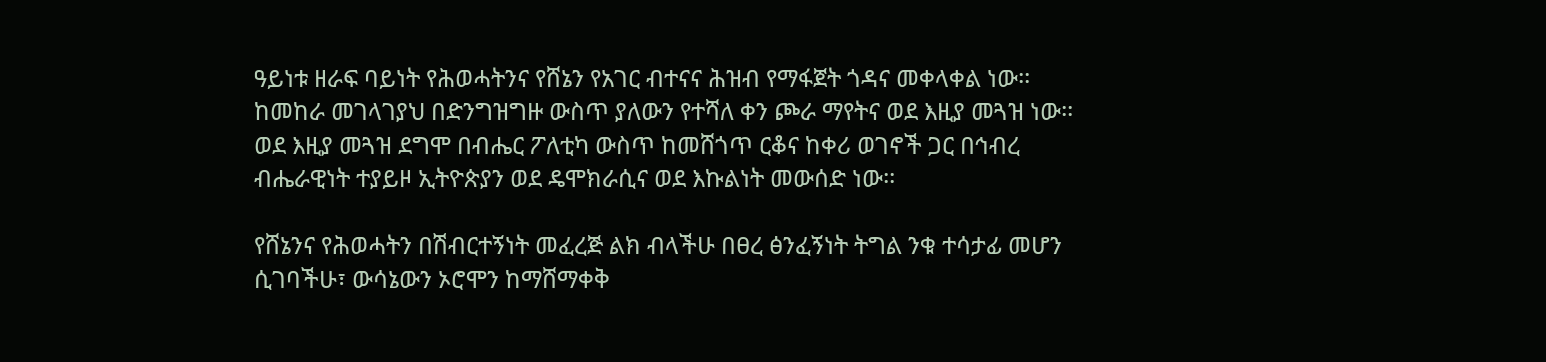ዓይነቱ ዘራፍ ባይነት የሕወሓትንና የሸኔን የአገር ብተናና ሕዝብ የማፋጀት ጎዳና መቀላቀል ነው፡፡ ከመከራ መገላገያህ በድንግዝግዙ ውስጥ ያለውን የተሻለ ቀን ጮራ ማየትና ወደ እዚያ መጓዝ ነው፡፡ ወደ እዚያ መጓዝ ደግሞ በብሔር ፖለቲካ ውስጥ ከመሸጎጥ ርቆና ከቀሪ ወገኖች ጋር በኅብረ ብሔራዊነት ተያይዞ ኢትዮጵያን ወደ ዴሞክራሲና ወደ እኩልነት መውሰድ ነው፡፡

የሸኔንና የሕወሓትን በሽብርተኝነት መፈረጅ ልክ ብላችሁ በፀረ ፅንፈኝነት ትግል ንቁ ተሳታፊ መሆን ሲገባችሁ፣ ውሳኔውን ኦሮሞን ከማሸማቀቅ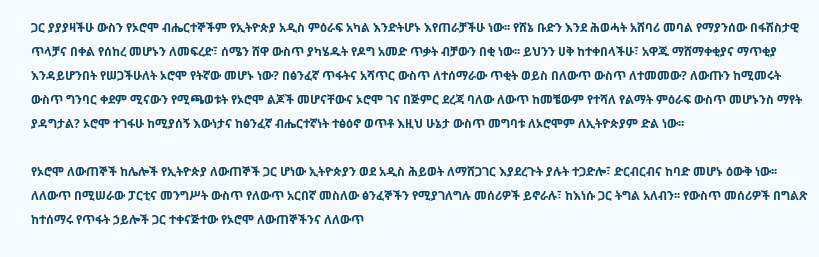ጋር ያያያዛችሁ ውስን የኦሮሞ ብሔርተኞችም የኢትዮጵያ አዲስ ምዕራፍ አካል እንድትሆኑ እየጠራቻችሁ ነው፡፡ የሸኔ ቡድን እንደ ሕወሓት አሸባሪ መባል የማያንሰው በፋሽስታዊ ጥላቻና በቀል የሰከረ መሆኑን ለመፍረድ፣ ሰሜን ሸዋ ውስጥ ያካሄዱት የዶግ አመድ ጥቃት ብቻውን በቂ ነው፡፡ ይህንን ሀቅ ከተቀበላችሁ፣ አዋጁ ማሸማቀቂያና ማጥቂያ እንዳይሆንበት የሠጋችሁለት ኦሮሞ የትኛው መሆኑ ነው? በፅንፈኛ ጥፋትና አሻጥር ውስጥ ለተሰማራው ጥቂት ወይስ በለውጥ ውስጥ ለተመመው? ለውጡን ከሚመሩት ውስጥ ግንባር ቀደም ሚናውን የሚጫወቱት የኦሮሞ ልጆች መሆናቸውና ኦሮሞ ገና በጅምር ደረጃ ባለው ለውጥ ከመቼውም የተሻለ የልማት ምዕራፍ ውስጥ መሆኑንስ ማየት ያዳግታል? ኦሮሞ ተገፋሁ ከሚያሰኝ እውነታና ከፅንፈኛ ብሔርተኛነት ተፅዕኖ ወጥቶ እዚህ ሁኔታ ውስጥ መግባቱ ለኦሮሞም ለኢትዮጵያም ድል ነው፡፡

የኦሮሞ ለውጠኞች ከሌሎች የኢትዮጵያ ለውጠኞች ጋር ሆነው ኢትዮጵያን ወደ አዲስ ሕይወት ለማሸጋገር እያደረጉት ያሉት ተጋድሎ፣ ድርብርብና ከባድ መሆኑ ዕውቅ ነው፡፡ ለለውጥ በሚሠራው ፓርቲና መንግሥት ውስጥ የለውጥ አርበኛ መስለው ፅንፈኞችን የሚያገለግሉ መሰሪዎች ይኖራሉ፣ ከእነሱ ጋር ትግል አለብን፡፡ የውስጥ መሰሪዎች በግልጽ ከተሰማሩ የጥፋት ኃይሎች ጋር ተቀናጅተው የኦሮሞ ለውጠኞችንና ለለውጥ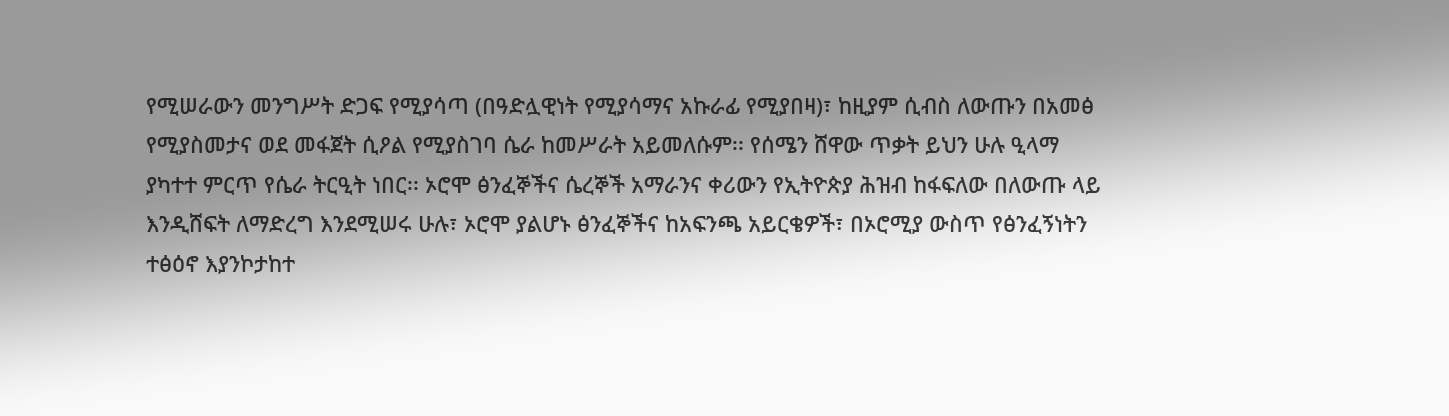የሚሠራውን መንግሥት ድጋፍ የሚያሳጣ (በዓድሏዊነት የሚያሳማና አኩራፊ የሚያበዛ)፣ ከዚያም ሲብስ ለውጡን በአመፅ የሚያስመታና ወደ መፋጀት ሲዖል የሚያስገባ ሴራ ከመሥራት አይመለሱም፡፡ የሰሜን ሸዋው ጥቃት ይህን ሁሉ ዒላማ ያካተተ ምርጥ የሴራ ትርዒት ነበር፡፡ ኦሮሞ ፅንፈኞችና ሴረኞች አማራንና ቀሪውን የኢትዮጵያ ሕዝብ ከፋፍለው በለውጡ ላይ እንዲሸፍት ለማድረግ እንደሚሠሩ ሁሉ፣ ኦሮሞ ያልሆኑ ፅንፈኞችና ከአፍንጫ አይርቄዎች፣ በኦሮሚያ ውስጥ የፅንፈኝነትን ተፅዕኖ እያንኮታከተ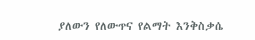ያለውን የለውጥና የልማት እንቅስቃሴ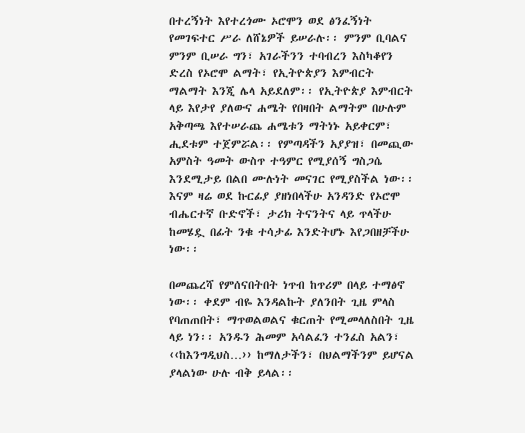በተረኝነት እየተረጎሙ ኦሮሞን ወደ ፅንፈኝነት የመገፍተር ሥራ ለሸኔዎች ይሠራሉ፡፡ ምንም ቢባልና ምንም ቢሠራ ግን፣ አገራችንን ተባብረን እስካቆየን ድረስ የኦሮሞ ልማት፣ የኢትዮጵያን እምብርት ማልማት እንጂ ሌላ አይደለም፡፡ የኢትዮጵያ እምብርት ላይ እየታየ ያለውና ሐሜት የበዛበት ልማትም በሁሉም አቅጣጫ እየተሠራጨ ሐሜቱን ማትነኑ አይቀርም፣ ሒደቱም ተጀምሯል፡፡ የምጣዳችን አያያዝ፣ በመጪው አምስት ዓመት ውስጥ ተዓምር የሚያሰኝ ግስጋሴ እንደሚታይ በልበ ሙሉነት መናገር የሚያስችል ነው፡፡ እናም ዛሬ ወደ ኩርፊያ ያዘነበላችሁ አንዳንድ የኦሮሞ ብሔርተኛ ቡድኖች፣ ታሪክ ትናንትና ላይ ጥላችሁ ከመሄዷ በፊት ንቁ ተሳታፊ እንድትሆኑ እየጋበዘቻችሁ ነው፡፡

በመጨረሻ የምሰናበትበት ነጥብ ከጥሪም በላይ ተማፅኖ ነው፡፡ ቀደም ብዬ እንዳልኩት ያለንበት ጊዜ ምላስ የባጠጠበት፣ ማጥወልወልና ቁርጠት የሚመላለስበት ጊዜ ላይ ነን፡፡ አንዱን ሕመም አሳልፈን ተንፈስ አልን፣ ‹‹ከእንግዲህስ…›› ከማለታችን፣ በህልማችንም ይሆናል ያላልነው ሁሉ ብቅ ይላል፡፡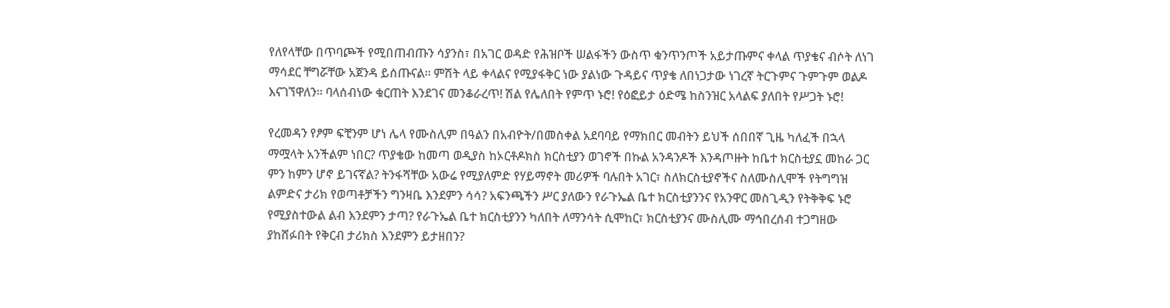የለየላቸው በጥባጮች የሚበጠብጡን ሳያንስ፣ በአገር ወዳድ የሕዝቦች ሠልፋችን ውስጥ ቁንጥንጦች አይታጡምና ቀላል ጥያቄና ብሶት ለነገ ማሳደር ቸግሯቸው አጀንዳ ይሰጡናል፡፡ ምሽት ላይ ቀላልና የሚያፋቅር ነው ያልነው ጉዳይና ጥያቄ ለበነጋታው ነገረኛ ትርጉምና ጉምጉም ወልዶ እናገኘዋለን፡፡ ባላሰብነው ቁርጠት እንደገና መንቆራረጥ! ሽል የሌለበት የምጥ ኑሮ! የዕፎይታ ዕድሜ ከስንዝር አላልፍ ያለበት የሥጋት ኑሮ!

የረመዳን የፆም ፍቺንም ሆነ ሌላ የሙስሊም በዓልን በአብዮት/በመስቀል አደባባይ የማክበር መብትን ይህች ሰበበኛ ጊዜ ካለፈች በኋላ ማሟላት አንችልም ነበር? ጥያቄው ከመጣ ወዲያስ ከኦርቶዶክስ ክርስቲያን ወገኖች በኩል አንዳንዶች እንዳጦዙት ከቤተ ክርስቲያኗ መከራ ጋር ምን ከምን ሆኖ ይገናኛል? ትንፋሻቸው አውሬ የሚያለምድ የሃይማኖት መሪዎች ባሉበት አገር፣ ስለክርስቲያኖችና ስለሙስሊሞች የትግግዝ ልምድና ታሪክ የወጣቶቻችን ግንዛቤ እንደምን ሳሳ? አፍንጫችን ሥር ያለውን የራጉኤል ቤተ ክርስቲያንንና የአንዋር መስጊዲን የትቅቅፍ ኑሮ የሚያስተውል ልብ እንደምን ታጣ? የራጉኤል ቤተ ክርስቲያንን ካለበት ለማንሳት ሲሞከር፣ ክርስቲያንና ሙስሊሙ ማኅበረሰብ ተጋግዘው ያከሸፉበት የቅርብ ታሪክስ እንደምን ይታዘበን?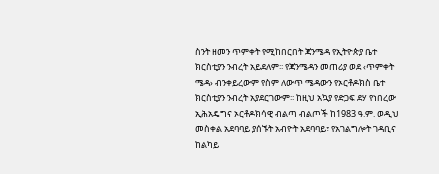ስንት ዘመን ጥምቀት የሚከበርበት ጃንሜዳ የኢትዮጵያ ቤተ ክርስቲያን ንብረት አይደለም፡፡ የጃንሜዳን መጠሪያ ወደ ‹ጥምቀት ሜዳ› ብንቀይረውም የስም ለውጥ ሜዳውን የኦርቶዶክስ ቤተ ክርስቲያን ንብረት አያደርገውም፡፡ ከዚህ አኳያ የድጋፍ ደሃ የነበረው ኢሕአዴግና ኦርቶዶክሳዊ ብልጣ ብልጦች ከ1983 ዓ.ም. ወዲህ መስቀል አደባባይ ያሰኙት አብዮት አደባባይ፣ የአገልግሎት ገዳቢና ከልካይ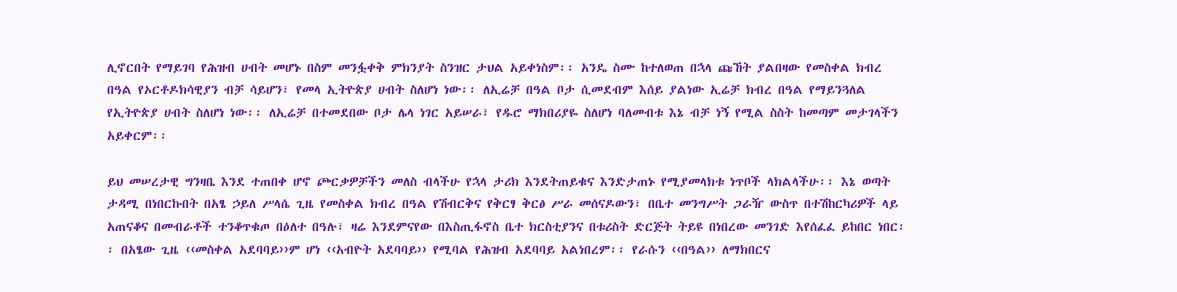ሊኖርበት የማይገባ የሕዝብ ሀብት መሆኑ በስም መንፏቀቅ ምክንያት ስንዝር ታህል አይቀነስም፡፡ አንዴ ስሙ ከተለወጠ በኋላ ጩኸት ያልበዛው የመስቀል ክብረ በዓል የኦርቶዶክሳዊያን ብቻ ሳይሆን፣ የመላ ኢትዮጵያ ሀብት ስለሆነ ነው፡፡ ለኢሬቻ በዓል ቦታ ሲመደብም እሰይ ያልነው ኢሬቻ ክብረ በዓል የማይንጓለል የኢትዮጵያ ሀብት ስለሆነ ነው፡፡ ለኢሬቻ በተመደበው ቦታ ሌላ ነገር አይሠራ፣ የዱሮ ማክበሪያዬ ስለሆነ ባለመብቱ እኔ ብቻ ነኝ የሚል ስስት ከመጣም መታገላችን አይቀርም፡፡

ይህ መሠረታዊ ግንዛቤ እንደ ተጠበቀ ሆኖ ጮርቃዎቻችን መለስ ብላችሁ የኋላ ታሪክ እንደትጠይቁና እንድታጠኑ የሚያመላክቱ ነጥቦች ላክልላችሁ፡፡ እኔ ወጣት ታዳሚ በነበርኩበት በአፄ ኃይለ ሥላሴ ጊዜ የመስቀል ክብረ በዓል የሽብርቅና የቅርፃ ቅርፅ ሥራ መሰናዶውን፣ በቤተ መንግሥት ጋራዥ ውስጥ በተሽከርካሪዎች ላይ አጠናቆና በመብራቶች ተንቆጥቁጦ በዕለተ በዓሉ፣ ዛሬ እንደምናየው በእስጢፋኖስ ቤተ ክርስቲያንና በቱሪስት ድርጅት ትይዩ በነበረው መንገድ እየሰፈፈ ይከበር ነበር፡፡ በአፄው ጊዜ ‹‹መስቀል አደባባይ››ም ሆነ ‹‹አብዮት አደባባይ›› የሚባል የሕዝብ አደባባይ አልነበረም፡፡ የራሱን ‹‹በዓል›› ለማክበርና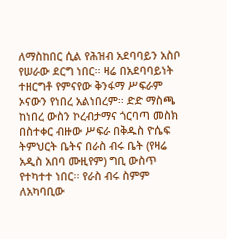ለማስከበር ሲል የሕዝብ አደባባይን አስቦ የሠራው ደርግ ነበር፡፡ ዛሬ በአደባባይነት ተዘርግቶ የምናየው ቅንፋማ ሥፍራም ኦናውን የነበረ አልነበረም፡፡ ድድ ማስጫ ከነበረ ውስን ኮረብታማና ጎርባጣ መስክ በስተቀር ብዙው ሥፍራ በቅዱስ ዮሴፍ ትምህርት ቤትና በራስ ብሩ ቤት (የዛሬ አዲስ አበባ ሙዚየም) ግቢ ውስጥ የተካተተ ነበር፡፡ የራስ ብሩ ስምም ለአካባቢው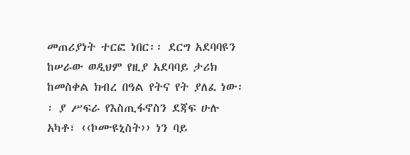መጠሪያነት ተርፎ ነበር፡፡ ደርግ አደባባዩን ከሠራው ወዲህም የዚያ አደባባይ ታሪክ ከመስቀል ክብረ በዓል የትና የት ያለፈ ነው፡፡ ያ ሥፍራ የእስጢፋኖስን ደጃፍ ሁሉ አካቶ፣ ‹‹ኮሙዩኒስት›› ነን ባይ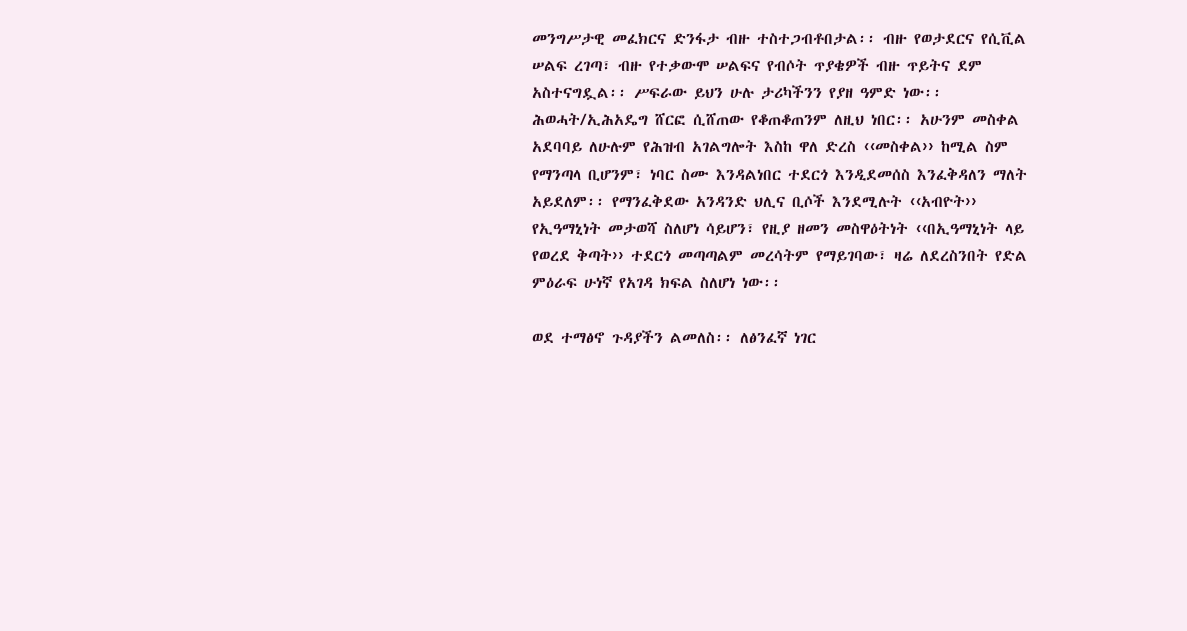መንግሥታዊ መፈክርና ድንፋታ ብዙ ተስተጋብቶበታል፡፡ ብዙ የወታደርና የሲቪል ሠልፍ ረገጣ፣ ብዙ የተቃውሞ ሠልፍና የብሶት ጥያቄዎች ብዙ ጥይትና ደም አስተናግዷል፡፡ ሥፍራው ይህን ሁሉ ታሪካችንን የያዘ ዓምድ ነው፡፡ ሕወሓት/ኢሕአዴግ ሸርፎ ሲሸጠው የቆጠቆጠንም ለዚህ ነበር፡፡ አሁንም መስቀል አደባባይ ለሁሉም የሕዝብ አገልግሎት እስከ ዋለ ድረስ ‹‹መስቀል›› ከሚል ስም የማንጣላ ቢሆንም፣ ነባር ስሙ እንዳልነበር ተደርጎ እንዲደመሰስ እንፈቅዳለን ማለት አይደለም፡፡ የማንፈቅደው አንዳንድ ህሊና ቢሶች እንደሚሉት ‹‹አብዮት›› የኢዓማኒነት መታወሻ ስለሆነ ሳይሆን፣ የዚያ ዘመን መስዋዕትነት ‹‹በኢዓማኒነት ላይ የወረደ ቅጣት›› ተደርጎ መጣጣልም መረሳትም የማይገባው፣ ዛሬ ለደረስንበት የድል ምዕራፍ ሁነኛ የአገዳ ክፍል ስለሆነ ነው፡፡

ወደ ተማፅኖ ጉዳያችን ልመለስ፡፡ ለፅንፈኛ ነገር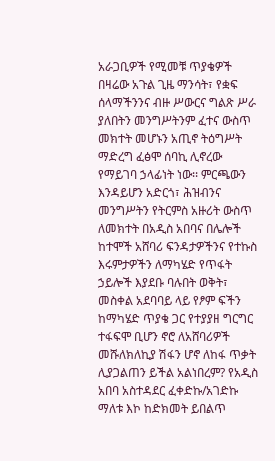አራጋቢዎች የሚመቹ ጥያቄዎች በዛሬው አጉል ጊዜ ማንሳት፣ የቋፍ ሰላማችንንና ብዙ ሥውርና ግልጽ ሥራ ያለበትን መንግሥትንም ፈተና ውስጥ መክተት መሆኑን አጢኖ ትዕግሥት ማድረግ ፈፅሞ ሰባኪ ሊኖረው የማይገባ ኃላፊነት ነው፡፡ ምርጫውን እንዳይሆን አድርጎ፣ ሕዝብንና መንግሥትን የትርምስ አዙሪት ውስጥ ለመክተት በአዲስ አበባና በሌሎች ከተሞች አሸባሪ ፍንዳታዎችንና የተኩስ እሩምታዎችን ለማካሄድ የጥፋት ኃይሎች እያደቡ ባሉበት ወቅት፣ መስቀል አደባባይ ላይ የፆም ፍችን ከማካሄድ ጥያቄ ጋር የተያያዘ ግርግር ተፋፍሞ ቢሆን ኖሮ ለአሸባሪዎች መሹለክለኪያ ሽፋን ሆኖ ለከፋ ጥቃት ሊያጋልጠን ይችል አልነበረም? የአዲስ አበባ አስተዳደር ፈቀድኩ/አገድኩ ማለቱ እኮ ከድክመት ይበልጥ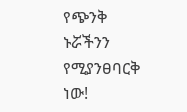የጭንቅ ኑሯችንን የሚያንፀባርቅ ነው!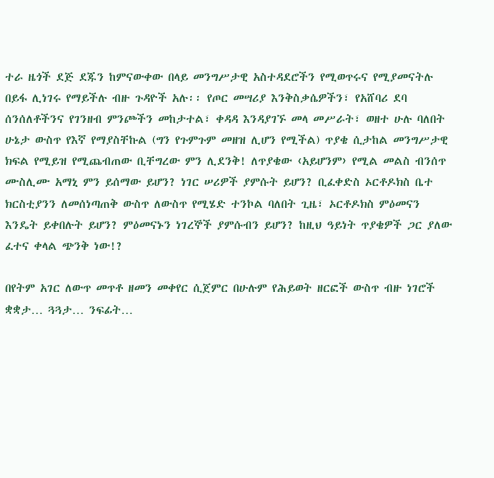ተራ ዜጎች ደጅ ደጁን ከምናውቀው በላይ መንግሥታዊ አስተዳደሮችን የሚወጥሩና የሚያመናትሉ በይፋ ሊነገሩ የማይችሉ ብዙ ጉዳዮች አሉ፡፡ የጦር መሣሪያ እንቅስቃሴዎችን፣ የአሸባሪ ደባ ሰንሰለቶችንና የገንዘብ ምንጮችን መከታተል፣ ቀዳዳ እንዳያገኙ መላ መሥራት፣ ወዘተ ሁሉ ባለበት ሁኔታ ውስጥ የእኛ የማያስቸኩል (ግን የጉምጉም መዘዝ ሊሆን የሚችል) ጥያቄ ሲታከል መንግሥታዊ ክፍል የሚይዝ የሚጨብጠው ቢቸግረው ምን ሊደንቅ! ለጥያቄው ‹አይሆንም› የሚል መልስ ብንሰጥ ሙስሊሙ አማኒ ምን ይሰማው ይሆን? ነገር ሠሪዎች ያምሱት ይሆን? ቢፈቀድስ ኦርቶዶክስ ቤተ ክርስቲያንን ለመሰነጣጠቅ ውስጥ ለውስጥ የሚሄድ ተንኮል ባለበት ጊዜ፣ ኦርቶዶክስ ምዕመናን እንዴት ይቀበሉት ይሆን? ምዕመናኑን ነገረኞች ያምሱብን ይሆን? ከዚህ ዓይነት ጥያቄዎች ጋር ያለው ፈተና ቀላል ጭንቅ ነው!?

በየትም አገር ለውጥ መጥቶ ዘመን መቀየር ሲጀምር በሁሉም የሕይወት ዘርፎች ውስጥ ብዙ ነገሮች ቋቋታ… ጓጓታ… ንፍፊት…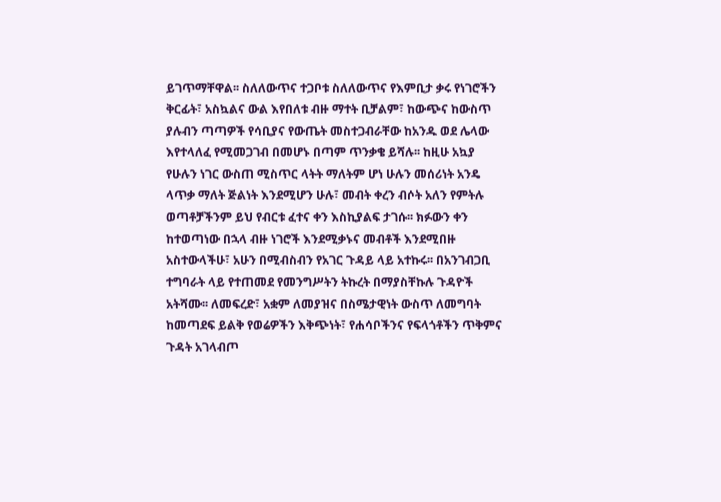ይገጥማቸዋል፡፡ ስለለውጥና ተጋቦቱ ስለለውጥና የእምቢታ ቃሩ የነገሮችን ቅርፊት፣ አስኳልና ውል እየበለቱ ብዙ ማተት ቢቻልም፣ ከውጭና ከውስጥ ያሉብን ጣጣዎች የሳቢያና የውጤት መስተጋብራቸው ከአንዱ ወደ ሌላው እየተላለፈ የሚመጋገብ በመሆኑ በጣም ጥንቃቄ ይሻሉ፡፡ ከዚሁ አኳያ የሁሉን ነገር ውስጠ ሚስጥር ላትት ማለትም ሆነ ሁሉን መሰሪነት አንዴ ላጥቃ ማለት ጅልነት እንደሚሆን ሁሉ፣ መብት ቀረን ብሶት አለን የምትሉ ወጣቶቻችንም ይህ የብርቱ ፈተና ቀን እስኪያልፍ ታገሱ፡፡ ክፉውን ቀን ከተወጣነው በኋላ ብዙ ነገሮች እንደሚቃኑና መብቶች እንደሚበዙ አስተውላችሁ፣ አሁን በሚብስብን የአገር ጉዳይ ላይ አተኩሩ፡፡ በአንገብጋቢ ተግባራት ላይ የተጠመደ የመንግሥትን ትኩረት በማያስቸኩሉ ጉዳዮች አትሻሙ፡፡ ለመፍረድ፣ አቋም ለመያዝና በስሜታዊነት ውስጥ ለመግባት ከመጣደፍ ይልቅ የወሬዎችን እቅጭነት፣ የሐሳቦችንና የፍላጎቶችን ጥቅምና ጉዳት አገላብጦ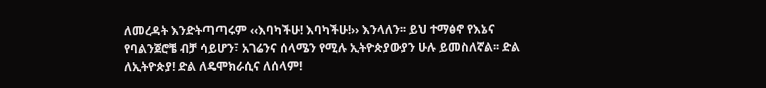ለመረዳት እንድትጣጣሩም ‹‹እባካችሁ! እባካችሁ!›› እንላለን፡፡ ይህ ተማፅኖ የእኔና የባልንጀሮቼ ብቻ ሳይሆን፣ አገሬንና ሰላሜን የሚሉ ኢትዮጵያውያን ሁሉ ይመስለኛል፡፡ ድል ለኢትዮጵያ! ድል ለዴሞክራሲና ለሰላም!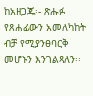ከአዘጋጁ፡- ጽሑፉ የጸሐፊውን አመለካከት ብቻ የሚያንፀባርቅ መሆኑን እንገልጻለን፡፡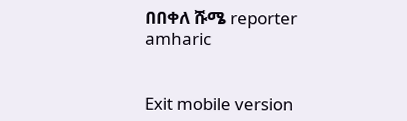በበቀለ ሹሜ reporter amharic


Exit mobile version